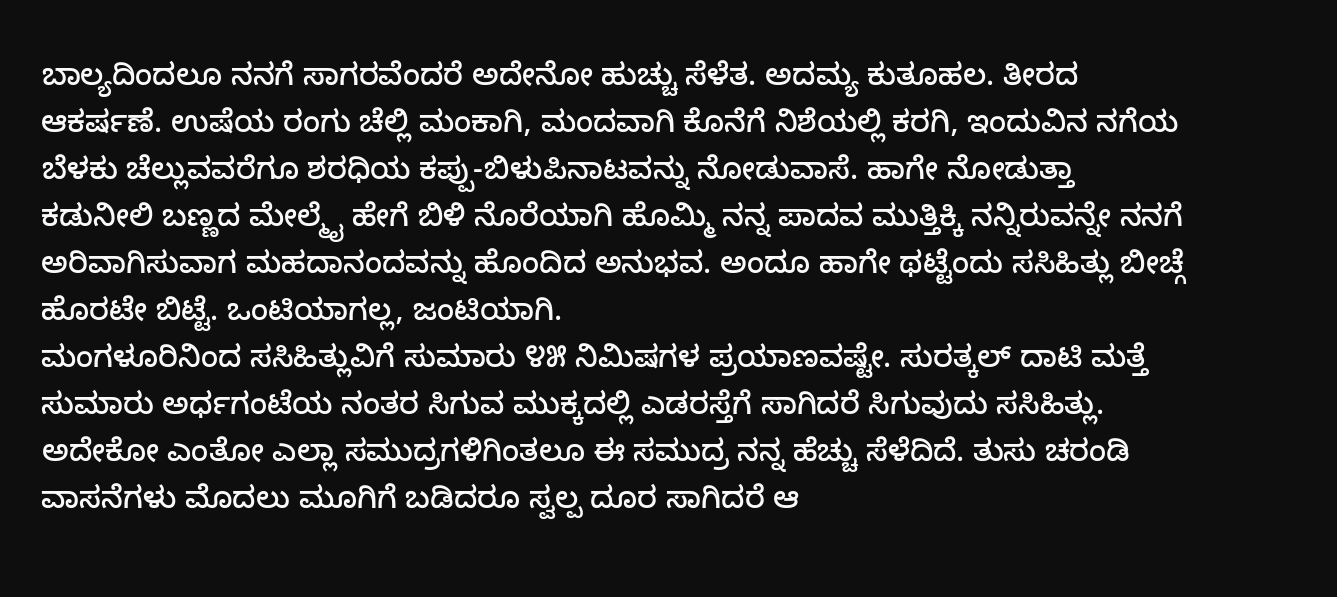ಬಾಲ್ಯದಿಂದಲೂ ನನಗೆ ಸಾಗರವೆಂದರೆ ಅದೇನೋ ಹುಚ್ಚು ಸೆಳೆತ. ಅದಮ್ಯ ಕುತೂಹಲ. ತೀರದ ಆಕರ್ಷಣೆ. ಉಷೆಯ ರಂಗು ಚೆಲ್ಲಿ ಮಂಕಾಗಿ, ಮಂದವಾಗಿ ಕೊನೆಗೆ ನಿಶೆಯಲ್ಲಿ ಕರಗಿ, ಇಂದುವಿನ ನಗೆಯ ಬೆಳಕು ಚೆಲ್ಲುವವರೆಗೂ ಶರಧಿಯ ಕಪ್ಪು-ಬಿಳುಪಿನಾಟವನ್ನು ನೋಡುವಾಸೆ. ಹಾಗೇ ನೋಡುತ್ತಾ ಕಡುನೀಲಿ ಬಣ್ಣದ ಮೇಲ್ಮೈ ಹೇಗೆ ಬಿಳಿ ನೊರೆಯಾಗಿ ಹೊಮ್ಮಿ ನನ್ನ ಪಾದವ ಮುತ್ತಿಕ್ಕಿ ನನ್ನಿರುವನ್ನೇ ನನಗೆ ಅರಿವಾಗಿಸುವಾಗ ಮಹದಾನಂದವನ್ನು ಹೊಂದಿದ ಅನುಭವ. ಅಂದೂ ಹಾಗೇ ಥಟ್ಟೆಂದು ಸಸಿಹಿತ್ಲು ಬೀಚ್ಗೆ ಹೊರಟೇ ಬಿಟ್ಟೆ. ಒಂಟಿಯಾಗಲ್ಲ, ಜಂಟಿಯಾಗಿ.
ಮಂಗಳೂರಿನಿಂದ ಸಸಿಹಿತ್ಲುವಿಗೆ ಸುಮಾರು ೪೫ ನಿಮಿಷಗಳ ಪ್ರಯಾಣವಷ್ಟೇ. ಸುರತ್ಕಲ್ ದಾಟಿ ಮತ್ತೆ ಸುಮಾರು ಅರ್ಧಗಂಟೆಯ ನಂತರ ಸಿಗುವ ಮುಕ್ಕದಲ್ಲಿ ಎಡರಸ್ತೆಗೆ ಸಾಗಿದರೆ ಸಿಗುವುದು ಸಸಿಹಿತ್ಲು. ಅದೇಕೋ ಎಂತೋ ಎಲ್ಲಾ ಸಮುದ್ರಗಳಿಗಿಂತಲೂ ಈ ಸಮುದ್ರ ನನ್ನ ಹೆಚ್ಚು ಸೆಳೆದಿದೆ. ತುಸು ಚರಂಡಿ ವಾಸನೆಗಳು ಮೊದಲು ಮೂಗಿಗೆ ಬಡಿದರೂ ಸ್ವಲ್ಪ ದೂರ ಸಾಗಿದರೆ ಆ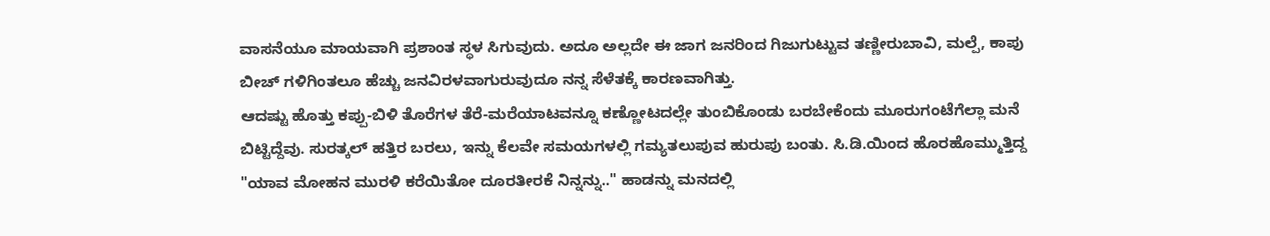ವಾಸನೆಯೂ ಮಾಯವಾಗಿ ಪ್ರಶಾಂತ ಸ್ಥಳ ಸಿಗುವುದು. ಅದೂ ಅಲ್ಲದೇ ಈ ಜಾಗ ಜನರಿಂದ ಗಿಜುಗುಟ್ಟುವ ತಣ್ಣೀರುಬಾವಿ, ಮಲ್ಪೆ, ಕಾಪು ಬೀಚ್ ಗಳಿಗಿಂತಲೂ ಹೆಚ್ಚು ಜನವಿರಳವಾಗುರುವುದೂ ನನ್ನ ಸೆಳೆತಕ್ಕೆ ಕಾರಣವಾಗಿತ್ತು.
ಆದಷ್ಟು ಹೊತ್ತು ಕಪ್ಪು-ಬಿಳಿ ತೊರೆಗಳ ತೆರೆ-ಮರೆಯಾಟವನ್ನೂ ಕಣ್ಣೋಟದಲ್ಲೇ ತುಂಬಿಕೊಂಡು ಬರಬೇಕೆಂದು ಮೂರುಗಂಟೆಗೆಲ್ಲಾ ಮನೆ ಬಿಟ್ಟಿದ್ದೆವು. ಸುರತ್ಕಲ್ ಹತ್ತಿರ ಬರಲು, ಇನ್ನು ಕೆಲವೇ ಸಮಯಗಳಲ್ಲಿ ಗಮ್ಯತಲುಪುವ ಹುರುಪು ಬಂತು. ಸಿ.ಡಿ.ಯಿಂದ ಹೊರಹೊಮ್ಮುತ್ತಿದ್ದ "ಯಾವ ಮೋಹನ ಮುರಳಿ ಕರೆಯಿತೋ ದೂರತೀರಕೆ ನಿನ್ನನ್ನು.." ಹಾಡನ್ನು ಮನದಲ್ಲಿ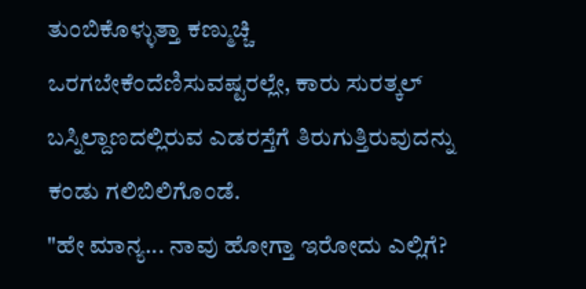ತುಂಬಿಕೊಳ್ಳುತ್ತಾ ಕಣ್ಮುಚ್ಚಿ ಒರಗಬೇಕೆಂದೆಣಿಸುವಷ್ಟರಲ್ಲೇ, ಕಾರು ಸುರತ್ಕಲ್ ಬಸ್ನಿಲ್ದಾಣದಲ್ಲಿರುವ ಎಡರಸ್ತೆಗೆ ತಿರುಗುತ್ತಿರುವುದನ್ನು ಕಂಡು ಗಲಿಬಿಲಿಗೊಂಡೆ.
"ಹೇ ಮಾನ್ಯ... ನಾವು ಹೋಗ್ತಾ ಇರೋದು ಎಲ್ಲಿಗೆ?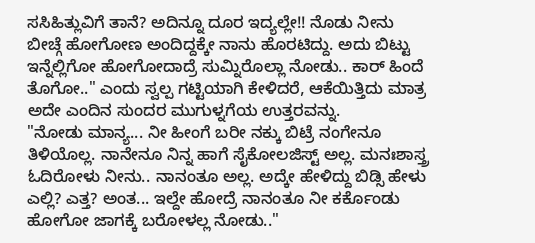ಸಸಿಹಿತ್ಲುವಿಗೆ ತಾನೆ? ಅದಿನ್ನೂ ದೂರ ಇದ್ಯಲ್ಲೇ!! ನೊಡು ನೀನು ಬೀಚ್ಗೆ ಹೋಗೋಣ ಅಂದಿದ್ದಕ್ಕೇ ನಾನು ಹೊರಟಿದ್ದು. ಅದು ಬಿಟ್ಟು ಇನ್ನೆಲ್ಲಿಗೋ ಹೋಗೋದಾದ್ರೆ ಸುಮ್ನಿರೊಲ್ಲಾ ನೋಡು.. ಕಾರ್ ಹಿಂದೆ ತೊಗೋ.." ಎಂದು ಸ್ವಲ್ಪ ಗಟ್ಟಿಯಾಗಿ ಕೇಳಿದರೆ, ಆಕೆಯಿತ್ತಿದು ಮಾತ್ರ ಅದೇ ಎಂದಿನ ಸುಂದರ ಮುಗುಳ್ನಗೆಯ ಉತ್ತರವನ್ನು.
"ನೋಡು ಮಾನ್ಯ... ನೀ ಹೀಂಗೆ ಬರೀ ನಕ್ಕು ಬಿಟ್ರೆ ನಂಗೇನೂ ತಿಳಿಯೊಲ್ಲ. ನಾನೇನೂ ನಿನ್ನ ಹಾಗೆ ಸೈಕೋಲಜಿಸ್ಟ್ ಅಲ್ಲ. ಮನಃಶಾಸ್ತ್ರ ಓದಿರೋಳು ನೀನು.. ನಾನಂತೂ ಅಲ್ಲ. ಅದ್ಕೇ ಹೇಳಿದ್ದು ಬಿಡ್ಸಿ ಹೇಳು ಎಲ್ಲಿ? ಎತ್ತ? ಅಂತ... ಇಲ್ದೇ ಹೋದ್ರೆ ನಾನಂತೂ ನೀ ಕರ್ಕೊಂಡು ಹೋಗೋ ಜಾಗಕ್ಕೆ ಬರೋಳಲ್ಲ ನೋಡು.."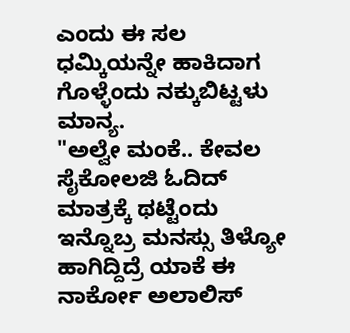ಎಂದು ಈ ಸಲ ಧಮ್ಕಿಯನ್ನೇ ಹಾಕಿದಾಗ ಗೊಳ್ಳೆಂದು ನಕ್ಕುಬಿಟ್ಟಳು ಮಾನ್ಯ.
"ಅಲ್ವೇ ಮಂಕೆ.. ಕೇವಲ ಸೈಕೋಲಜಿ ಓದಿದ್ ಮಾತ್ರಕ್ಕೆ ಥಟ್ಟೆಂದು ಇನ್ನೊಬ್ರ ಮನಸ್ಸು ತಿಳ್ಯೋ ಹಾಗಿದ್ದಿದ್ರೆ ಯಾಕೆ ಈ ನಾರ್ಕೋ ಅಲಾಲಿಸ್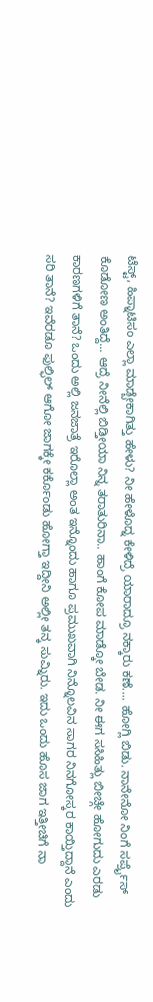ಟೆಸ್ಟ್, ಹಿಪ್ನಾಟಿಸಂ ಎಲ್ಲಾ ಮಾಡ್ಬೇಕಾಗಿತ್ತು ಹೇಳು? ನೀ ಹೇಳೊದ್ನ ಕೇಳಿದ್ರೆ ಯಾರಾದ್ರೂ ನಕ್ಕಾರು ಕಣೆ.... ಹೋಗ್ಲಿ ಬಿಡು. ನಾನೇನೋ ನಿಂಗೆ ಸರ್ಪ್ರೈಸ್ ಕೊಡೋಣ ಅಂತಿದ್ದೆ... ಆದ್ರೆ ನೀನೆಲ್ಲಿ ಬಿಡ್ತೀಯಾ ನಿನ್ನ ತರಾತುರಿನಾ.. ಹಾಂಗೆ ಕೋಪ ಮಾಡ್ಕೋ ಬೇಡ. ನೀ ಈಗ ಸಸಿಹಿತ್ಲು ಬೀಚ್ಗೇ ಹೋಗುದು ಎರಡು ಕಾರಣಗಳಿಗೆ ತಾನೆ? ಒಂದು ಅಲ್ಲಿ ಜನಜಾತ್ರೆ ಇರೊಲ್ಲಾ ಅಂತ ಇನ್ನೊಂದು ಹಾಗೂ ಪ್ರಮುಖವಾಗಿ ನಿನ್ನೊಲವಿನ ಸಾಗರ ನಿನಗೋಸ್ಕರ ಕಾಯ್ತಿದ್ದಾನೆ ಎಂದು ಸರಿ ತಾನೆ? ಇವೆರಡೂ ಫುಲ್ಫಿಲ್ ಆಗೋ ಜಾಗಕ್ಕೇ ಕರ್ಕೊಂಡು ಹೋಗ್ತಾ ಇದ್ದೀನಿ ಅಲ್ಲೀ ತನ್ಕ ಸುಮ್ನಿರು. ಇದು ಒಂದು ಹೊಸ ಜಾಗ ಇತ್ತೀಚಿಗೆ ನಾ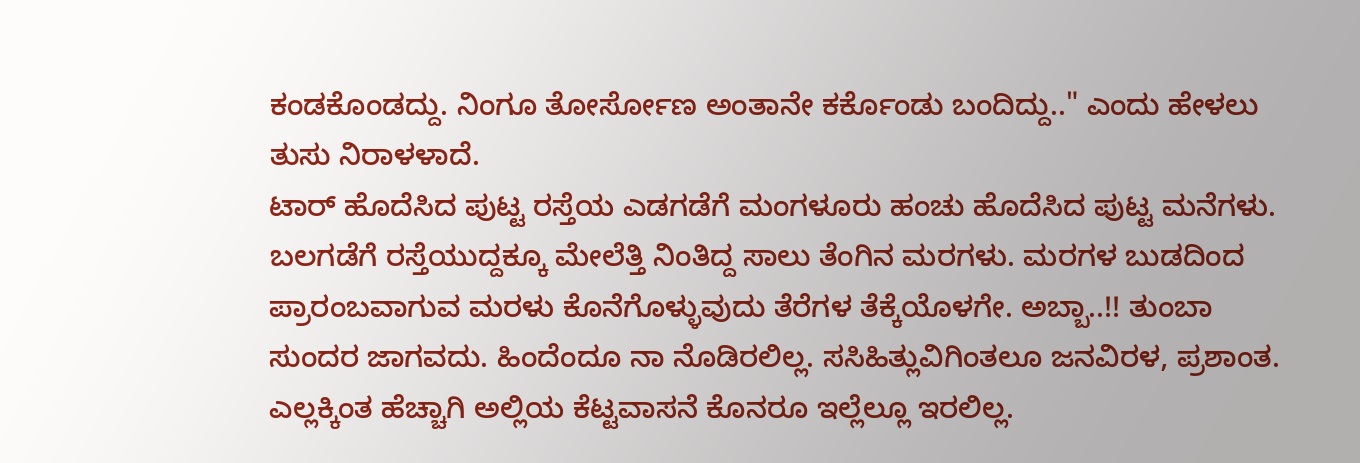ಕಂಡಕೊಂಡದ್ದು. ನಿಂಗೂ ತೋರ್ಸೋಣ ಅಂತಾನೇ ಕರ್ಕೊಂಡು ಬಂದಿದ್ದು.." ಎಂದು ಹೇಳಲು ತುಸು ನಿರಾಳಳಾದೆ.
ಟಾರ್ ಹೊದೆಸಿದ ಪುಟ್ಟ ರಸ್ತೆಯ ಎಡಗಡೆಗೆ ಮಂಗಳೂರು ಹಂಚು ಹೊದೆಸಿದ ಪುಟ್ಟ ಮನೆಗಳು. ಬಲಗಡೆಗೆ ರಸ್ತೆಯುದ್ದಕ್ಕೂ ಮೇಲೆತ್ತಿ ನಿಂತಿದ್ದ ಸಾಲು ತೆಂಗಿನ ಮರಗಳು. ಮರಗಳ ಬುಡದಿಂದ ಪ್ರಾರಂಬವಾಗುವ ಮರಳು ಕೊನೆಗೊಳ್ಳುವುದು ತೆರೆಗಳ ತೆಕ್ಕೆಯೊಳಗೇ. ಅಬ್ಬಾ..!! ತುಂಬಾ ಸುಂದರ ಜಾಗವದು. ಹಿಂದೆಂದೂ ನಾ ನೊಡಿರಲಿಲ್ಲ. ಸಸಿಹಿತ್ಲುವಿಗಿಂತಲೂ ಜನವಿರಳ, ಪ್ರಶಾಂತ. ಎಲ್ಲಕ್ಕಿಂತ ಹೆಚ್ಚಾಗಿ ಅಲ್ಲಿಯ ಕೆಟ್ಟವಾಸನೆ ಕೊನರೂ ಇಲ್ಲೆಲ್ಲೂ ಇರಲಿಲ್ಲ.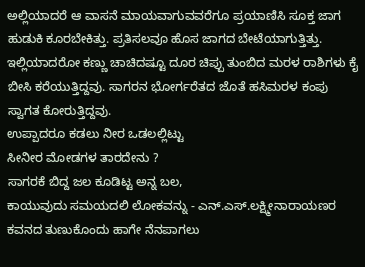ಅಲ್ಲಿಯಾದರೆ ಆ ವಾಸನೆ ಮಾಯವಾಗುವವರೆಗೂ ಪ್ರಯಾಣಿಸಿ ಸೂಕ್ತ ಜಾಗ ಹುಡುಕಿ ಕೂರಬೇಕಿತ್ತು. ಪ್ರತಿಸಲವೂ ಹೊಸ ಜಾಗದ ಬೇಟೆಯಾಗುತ್ತಿತ್ತು. ಇಲ್ಲಿಯಾದರೋ ಕಣ್ಣು ಚಾಚಿದಷ್ಟೂ ದೂರ ಚಿಪ್ಪು ತುಂಬಿದ ಮರಳ ರಾಶಿಗಳು ಕೈ ಬೀಸಿ ಕರೆಯುತ್ತಿದ್ದವು. ಸಾಗರನ ಭೋರ್ಗರೆತದ ಜೊತೆ ಹಸಿಮರಳ ಕಂಪು ಸ್ವಾಗತ ಕೋರುತ್ತಿದ್ದವು.
ಉಪ್ಪಾದರೂ ಕಡಲು ನೀರ ಒಡಲಲ್ಲಿಟ್ಟು
ಸೀನೀರ ಮೋಡಗಳ ತಾರದೇನು ?
ಸಾಗರಕೆ ಬಿದ್ದ ಜಲ ಕೂಡಿಟ್ಟ ಅನ್ನ ಬಲ,
ಕಾಯುವುದು ಸಮಯದಲಿ ಲೋಕವನ್ನು - ಎನ್.ಎಸ್.ಲಕ್ಷ್ಮೀನಾರಾಯಣರ ಕವನದ ತುಣುಕೊಂದು ಹಾಗೇ ನೆನಪಾಗಲು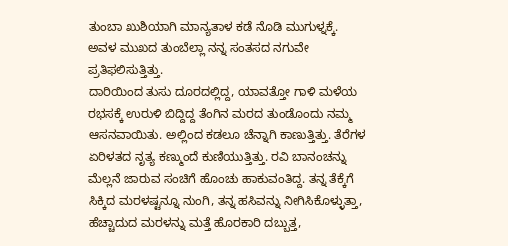ತುಂಬಾ ಖುಶಿಯಾಗಿ ಮಾನ್ಯತಾಳ ಕಡೆ ನೊಡಿ ಮುಗುಳ್ನಕ್ಕೆ. ಅವಳ ಮುಖದ ತುಂಬೆಲ್ಲಾ ನನ್ನ ಸಂತಸದ ನಗುವೇ ಪ್ರತಿಫಲಿಸುತ್ತಿತ್ತು.
ದಾರಿಯಿಂದ ತುಸು ದೂರದಲ್ಲಿದ್ದ, ಯಾವತ್ತೋ ಗಾಳಿ ಮಳೆಯ ರಭಸಕ್ಕೆ ಉರುಳಿ ಬಿದ್ದಿದ್ದ ತೆಂಗಿನ ಮರದ ತುಂಡೊಂದು ನಮ್ಮ ಆಸನವಾಯಿತು. ಅಲ್ಲಿಂದ ಕಡಲೂ ಚೆನ್ನಾಗಿ ಕಾಣುತ್ತಿತ್ತು. ತೆರೆಗಳ ಏರಿಳತದ ನೃತ್ಯ ಕಣ್ಮುಂದೆ ಕುಣಿಯುತ್ತಿತ್ತು. ರವಿ ಬಾನಂಚನ್ನು ಮೆಲ್ಲನೆ ಜಾರುವ ಸಂಚಿಗೆ ಹೊಂಚು ಹಾಕುವಂತಿದ್ದ. ತನ್ನ ತೆಕ್ಕೆಗೆ ಸಿಕ್ಕಿದ ಮರಳಷ್ಟನ್ನೂ ನುಂಗಿ, ತನ್ನ ಹಸಿವನ್ನು ನೀಗಿಸಿಕೊಳ್ಳುತ್ತಾ, ಹೆಚ್ಚಾದುದ ಮರಳನ್ನು ಮತ್ತೆ ಹೊರಕಾರಿ ದಬ್ಬುತ್ತ,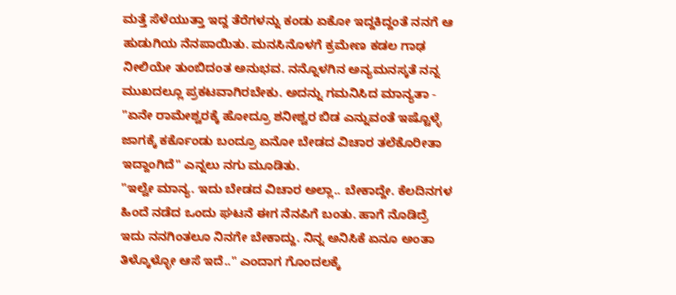ಮತ್ತೆ ಸೆಳೆಯುತ್ತಾ ಇದ್ದ ತೆರೆಗಳನ್ನು ಕಂಡು ಏಕೋ ಇದ್ದಕಿದ್ದಂತೆ ನನಗೆ ಆ ಹುಡುಗಿಯ ನೆನಪಾಯಿತು. ಮನಸಿನೊಳಗೆ ಕ್ರಮೇಣ ಕಡಲ ಗಾಢ ನೀಲಿಯೇ ತುಂಬಿದಂತ ಅನುಭವ. ನನ್ನೊಳಗಿನ ಅನ್ಯಮನಸ್ಕತೆ ನನ್ನ ಮುಖದಲ್ಲೂ ಪ್ರಕಟವಾಗಿರಬೇಕು. ಅದನ್ನು ಗಮನಿಸಿದ ಮಾನ್ಯತಾ - "ಏನೇ ರಾಮೇಶ್ವರಕ್ಕೆ ಹೋದ್ರೂ ಶನೀಶ್ವರ ಬಿಡ ಎನ್ನುವಂತೆ ಇಷ್ಟೊಳ್ಳೆ ಜಾಗಕ್ಕೆ ಕರ್ಕೊಂಡು ಬಂದ್ರೂ ಏನೋ ಬೇಡದ ವಿಚಾರ ತಲೆಕೊರೀತಾ ಇದ್ದಾಂಗಿದೆ" ಎನ್ನಲು ನಗು ಮೂಡಿತು.
"ಇಲ್ವೇ ಮಾನ್ಯ. ಇದು ಬೇಡದ ವಿಚಾರ ಅಲ್ಲಾ.. ಬೇಕಾದ್ದೇ. ಕೆಲದಿನಗಳ ಹಿಂದೆ ನಡೆದ ಒಂದು ಘಟನೆ ಈಗ ನೆನಪಿಗೆ ಬಂತು. ಹಾಗೆ ನೊಡಿದ್ರೆ ಇದು ನನಗಿಂತಲೂ ನಿನಗೇ ಬೇಕಾದ್ದು. ನಿನ್ನ ಅನಿಸಿಕೆ ಏನೂ ಅಂತಾ ತಿಳ್ಕೊಳ್ಳೋ ಆಸೆ ಇದೆ.." ಎಂದಾಗ ಗೊಂದಲಕ್ಕೆ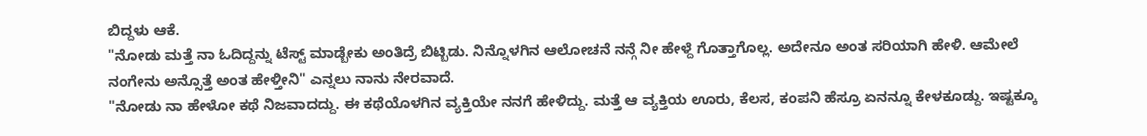ಬಿದ್ದಳು ಆಕೆ.
"ನೋಡು ಮತ್ತೆ ನಾ ಓದಿದ್ದನ್ನು ಟೆಸ್ಟ್ ಮಾಡ್ಬೇಕು ಅಂತಿದ್ರೆ ಬಿಟ್ಬಿಡು. ನಿನ್ನೊಳಗಿನ ಆಲೋಚನೆ ನನ್ಗೆ ನೀ ಹೇಳ್ದೆ ಗೊತ್ತಾಗೊಲ್ಲ. ಅದೇನೂ ಅಂತ ಸರಿಯಾಗಿ ಹೇಳಿ. ಆಮೇಲೆ ನಂಗೇನು ಅನ್ಸೊತ್ತೆ ಅಂತ ಹೇಳ್ತೀನಿ" ಎನ್ನಲು ನಾನು ನೇರವಾದೆ.
"ನೋಡು ನಾ ಹೇಳೋ ಕಥೆ ನಿಜವಾದದ್ದು. ಈ ಕಥೆಯೊಳಗಿನ ವ್ಯಕ್ತಿಯೇ ನನಗೆ ಹೇಳಿದ್ದು. ಮತ್ತೆ ಆ ವ್ಯಕ್ತಿಯ ಊರು, ಕೆಲಸ, ಕಂಪನಿ ಹೆಸ್ರೂ ಏನನ್ನೂ ಕೇಳಕೂಡ್ದು. ಇಷ್ಟಕ್ಕೂ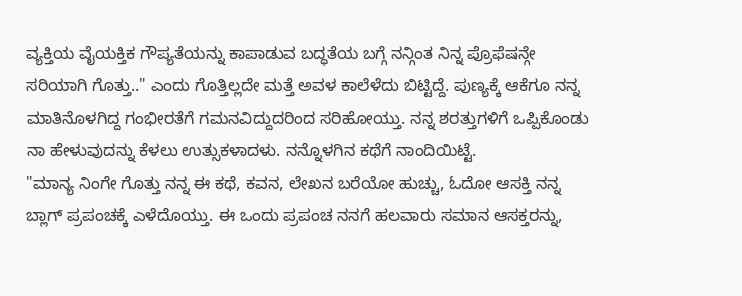ವ್ಯಕ್ತಿಯ ವೈಯಕ್ತಿಕ ಗೌಪ್ಯತೆಯನ್ನು ಕಾಪಾಡುವ ಬದ್ಧತೆಯ ಬಗ್ಗೆ ನನ್ಗಿಂತ ನಿನ್ನ ಪ್ರೊಫೆಷನ್ಗೇ ಸರಿಯಾಗಿ ಗೊತ್ತು.." ಎಂದು ಗೊತ್ತಿಲ್ಲದೇ ಮತ್ತೆ ಅವಳ ಕಾಲೆಳೆದು ಬಿಟ್ಟಿದ್ದೆ. ಪುಣ್ಯಕ್ಕೆ ಆಕೆಗೂ ನನ್ನ ಮಾತಿನೊಳಗಿದ್ದ ಗಂಭೀರತೆಗೆ ಗಮನವಿದ್ದುದರಿಂದ ಸರಿಹೋಯ್ತು. ನನ್ನ ಶರತ್ತುಗಳಿಗೆ ಒಪ್ಪಿಕೊಂಡು ನಾ ಹೇಳುವುದನ್ನು ಕೆಳಲು ಉತ್ಸುಕಳಾದಳು. ನನ್ನೊಳಗಿನ ಕಥೆಗೆ ನಾಂದಿಯಿಟ್ಟೆ.
"ಮಾನ್ಯ ನಿಂಗೇ ಗೊತ್ತು ನನ್ನ ಈ ಕಥೆ, ಕವನ, ಲೇಖನ ಬರೆಯೋ ಹುಚ್ಚು, ಓದೋ ಆಸಕ್ತಿ ನನ್ನ ಬ್ಲಾಗ್ ಪ್ರಪಂಚಕ್ಕೆ ಎಳೆದೊಯ್ತು. ಈ ಒಂದು ಪ್ರಪಂಚ ನನಗೆ ಹಲವಾರು ಸಮಾನ ಆಸಕ್ತರನ್ನು,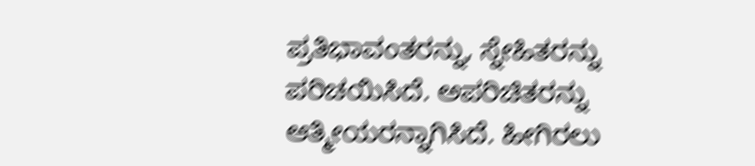ಪ್ರತಿಭಾವಂತರನ್ನು, ಸ್ನೇಹಿತರನ್ನು ಪರಿಚಯಿಸಿದೆ. ಅಪರಿಚಿತರನ್ನು ಆತ್ಮೀಯರನ್ನಾಗಿಸಿದೆ. ಹೀಗಿರಲು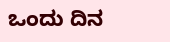ಒಂದು ದಿನ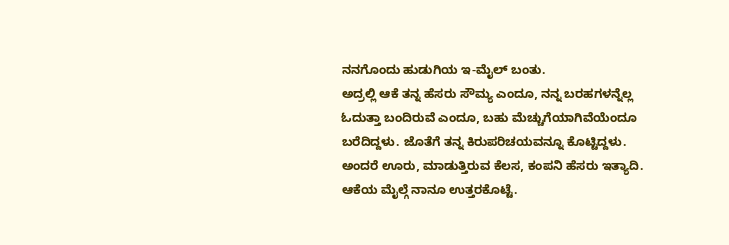ನನಗೊಂದು ಹುಡುಗಿಯ ಇ-ಮೈಲ್ ಬಂತು.
ಅದ್ರಲ್ಲಿ ಆಕೆ ತನ್ನ ಹೆಸರು ಸೌಮ್ಯ ಎಂದೂ, ನನ್ನ ಬರಹಗಳನ್ನೆಲ್ಲ ಓದುತ್ತಾ ಬಂದಿರುವೆ ಎಂದೂ, ಬಹು ಮೆಚ್ಚುಗೆಯಾಗಿವೆಯೆಂದೂ ಬರೆದಿದ್ದಳು. ಜೊತೆಗೆ ತನ್ನ ಕಿರುಪರಿಚಯವನ್ನೂ ಕೊಟ್ಟಿದ್ದಳು. ಅಂದರೆ ಊರು, ಮಾಡುತ್ತಿರುವ ಕೆಲಸ, ಕಂಪನಿ ಹೆಸರು ಇತ್ಯಾದಿ. ಆಕೆಯ ಮೈಲ್ಗೆ ನಾನೂ ಉತ್ತರಕೊಟ್ಟೆ.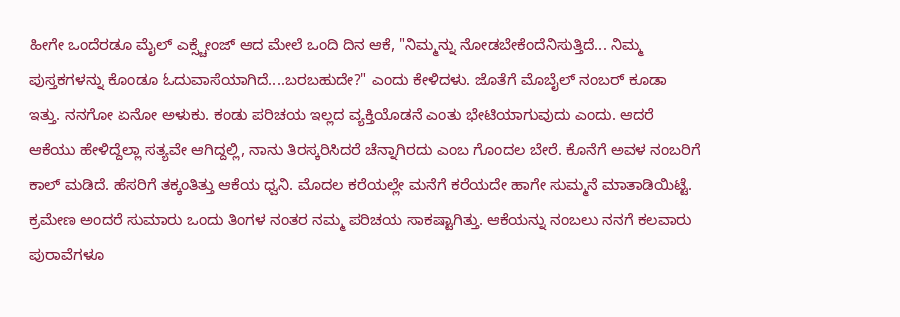ಹೀಗೇ ಒಂದೆರಡೂ ಮೈಲ್ ಎಕ್ಸ್ಚೇಂಜ್ ಆದ ಮೇಲೆ ಒಂದಿ ದಿನ ಆಕೆ, "ನಿಮ್ಮನ್ನು ನೋಡಬೇಕೆಂದೆನಿಸುತ್ತಿದೆ... ನಿಮ್ಮ ಪುಸ್ತಕಗಳನ್ನು ಕೊಂಡೂ ಓದುವಾಸೆಯಾಗಿದೆ....ಬರಬಹುದೇ?" ಎಂದು ಕೇಳಿದಳು. ಜೊತೆಗೆ ಮೊಬೈಲ್ ನಂಬರ್ ಕೂಡಾ ಇತ್ತು. ನನಗೋ ಏನೋ ಅಳುಕು. ಕಂಡು ಪರಿಚಯ ಇಲ್ಲದ ವ್ಯಕ್ತಿಯೊಡನೆ ಎಂತು ಭೇಟಿಯಾಗುವುದು ಎಂದು. ಆದರೆ ಆಕೆಯು ಹೇಳಿದ್ದೆಲ್ಲಾ ಸತ್ಯವೇ ಆಗಿದ್ದಲ್ಲಿ, ನಾನು ತಿರಸ್ಕರಿಸಿದರೆ ಚೆನ್ನಾಗಿರದು ಎಂಬ ಗೊಂದಲ ಬೇರೆ. ಕೊನೆಗೆ ಅವಳ ನಂಬರಿಗೆ ಕಾಲ್ ಮಡಿದೆ. ಹೆಸರಿಗೆ ತಕ್ಕಂತಿತ್ತು ಆಕೆಯ ಧ್ವನಿ. ಮೊದಲ ಕರೆಯಲ್ಲೇ ಮನೆಗೆ ಕರೆಯದೇ ಹಾಗೇ ಸುಮ್ಮನೆ ಮಾತಾಡಿಯಿಟ್ಟೆ. ಕ್ರಮೇಣ ಅಂದರೆ ಸುಮಾರು ಒಂದು ತಿಂಗಳ ನಂತರ ನಮ್ಮ ಪರಿಚಯ ಸಾಕಷ್ಟಾಗಿತ್ತು. ಆಕೆಯನ್ನು ನಂಬಲು ನನಗೆ ಕಲವಾರು ಪುರಾವೆಗಳೂ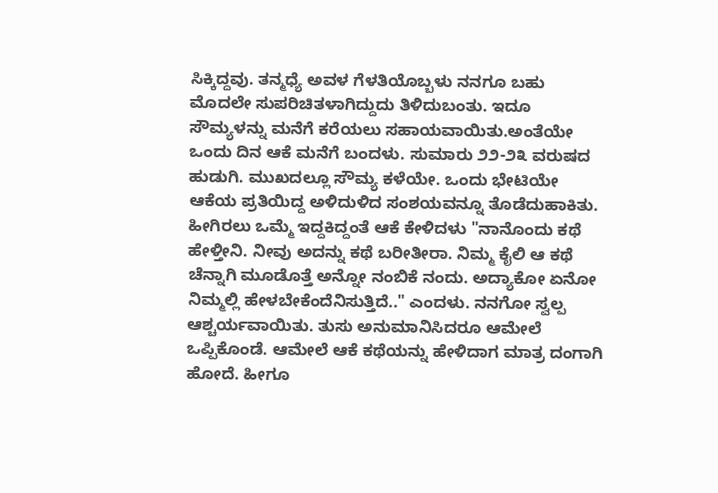ಸಿಕ್ಕಿದ್ದವು. ತನ್ಮಧ್ಯೆ ಅವಳ ಗೆಳತಿಯೊಬ್ಬಳು ನನಗೂ ಬಹು ಮೊದಲೇ ಸುಪರಿಚಿತಳಾಗಿದ್ದುದು ತಿಳಿದುಬಂತು. ಇದೂ ಸೌಮ್ಯಳನ್ನು ಮನೆಗೆ ಕರೆಯಲು ಸಹಾಯವಾಯಿತು.ಅಂತೆಯೇ ಒಂದು ದಿನ ಆಕೆ ಮನೆಗೆ ಬಂದಳು. ಸುಮಾರು ೨೨-೨೩ ವರುಷದ ಹುಡುಗಿ. ಮುಖದಲ್ಲೂ ಸೌಮ್ಯ ಕಳೆಯೇ. ಒಂದು ಭೇಟಿಯೇ ಆಕೆಯ ಪ್ರತಿಯಿದ್ದ ಅಳಿದುಳಿದ ಸಂಶಯವನ್ನೂ ತೊಡೆದುಹಾಕಿತು.
ಹೀಗಿರಲು ಒಮ್ಮೆ ಇದ್ದಕಿದ್ದಂತೆ ಆಕೆ ಕೇಳಿದಳು "ನಾನೊಂದು ಕಥೆ ಹೇಳ್ತೀನಿ. ನೀವು ಅದನ್ನು ಕಥೆ ಬರೀತೀರಾ. ನಿಮ್ಮ ಕೈಲಿ ಆ ಕಥೆ ಚೆನ್ನಾಗಿ ಮೂಡೊತ್ತೆ ಅನ್ನೋ ನಂಬಿಕೆ ನಂದು. ಅದ್ಯಾಕೋ ಏನೋ ನಿಮ್ಮಲ್ಲಿ ಹೇಳಬೇಕೆಂದೆನಿಸುತ್ತಿದೆ.." ಎಂದಳು. ನನಗೋ ಸ್ವಲ್ಪ ಆಶ್ಚರ್ಯವಾಯಿತು. ತುಸು ಅನುಮಾನಿಸಿದರೂ ಆಮೇಲೆ ಒಪ್ಪಿಕೊಂಡೆ. ಆಮೇಲೆ ಆಕೆ ಕಥೆಯನ್ನು ಹೇಳಿದಾಗ ಮಾತ್ರ ದಂಗಾಗಿ ಹೋದೆ. ಹೀಗೂ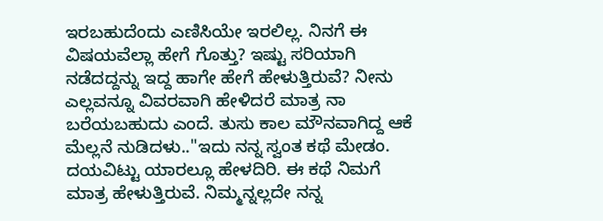ಇರಬಹುದೆಂದು ಎಣಿಸಿಯೇ ಇರಲಿಲ್ಲ. ನಿನಗೆ ಈ ವಿಷಯವೆಲ್ಲಾ ಹೇಗೆ ಗೊತ್ತು? ಇಷ್ಟು ಸರಿಯಾಗಿ ನಡೆದದ್ದನ್ನು ಇದ್ದ ಹಾಗೇ ಹೇಗೆ ಹೇಳುತ್ತಿರುವೆ? ನೀನು ಎಲ್ಲವನ್ನೂ ವಿವರವಾಗಿ ಹೇಳಿದರೆ ಮಾತ್ರ ನಾ ಬರೆಯಬಹುದು ಎಂದೆ. ತುಸು ಕಾಲ ಮೌನವಾಗಿದ್ದ ಆಕೆ ಮೆಲ್ಲನೆ ನುಡಿದಳು.."ಇದು ನನ್ನ ಸ್ವಂತ ಕಥೆ ಮೇಡಂ. ದಯವಿಟ್ಟು ಯಾರಲ್ಲೂ ಹೇಳದಿರಿ. ಈ ಕಥೆ ನಿಮಗೆ ಮಾತ್ರ ಹೇಳುತ್ತಿರುವೆ. ನಿಮ್ಮನ್ನಲ್ಲದೇ ನನ್ನ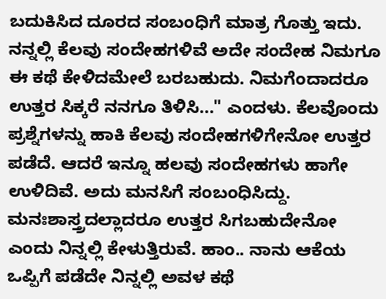ಬದುಕಿಸಿದ ದೂರದ ಸಂಬಂಧಿಗೆ ಮಾತ್ರ ಗೊತ್ತು ಇದು. ನನ್ನಲ್ಲಿ ಕೆಲವು ಸಂದೇಹಗಳಿವೆ ಅದೇ ಸಂದೇಹ ನಿಮಗೂ ಈ ಕಥೆ ಕೇಳಿದಮೇಲೆ ಬರಬಹುದು. ನಿಮಗೆಂದಾದರೂ ಉತ್ತರ ಸಿಕ್ಕರೆ ನನಗೂ ತಿಳಿಸಿ..." ಎಂದಳು. ಕೆಲವೊಂದು ಪ್ರಶ್ನೆಗಳನ್ನು ಹಾಕಿ ಕೆಲವು ಸಂದೇಹಗಳಿಗೇನೋ ಉತ್ತರ ಪಡೆದೆ. ಆದರೆ ಇನ್ನೂ ಹಲವು ಸಂದೇಹಗಳು ಹಾಗೇ ಉಳಿದಿವೆ. ಅದು ಮನಸಿಗೆ ಸಂಬಂಧಿಸಿದ್ದು. ಮನಃಶಾಸ್ತ್ರದಲ್ಲಾದರೂ ಉತ್ತರ ಸಿಗಬಹುದೇನೋ ಎಂದು ನಿನ್ನಲ್ಲಿ ಕೇಳುತ್ತಿರುವೆ. ಹಾಂ.. ನಾನು ಆಕೆಯ ಒಪ್ಪಿಗೆ ಪಡೆದೇ ನಿನ್ನಲ್ಲಿ ಅವಳ ಕಥೆ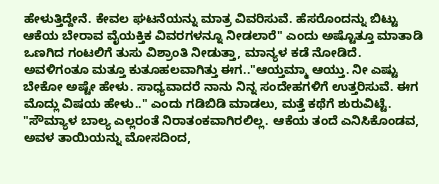ಹೇಳುತ್ತಿದ್ದೇನೆ. ಕೇವಲ ಘಟನೆಯನ್ನು ಮಾತ್ರ ವಿವರಿಸುವೆ. ಹೆಸರೊಂದನ್ನು ಬಿಟ್ಟು ಆಕೆಯ ಬೇರಾವ ವೈಯಕ್ತಿಕ ವಿವರಗಳನ್ನೂ ನೀಡಲಾರೆ" ಎಂದು ಅಷ್ಟೊತ್ತೂ ಮಾತಾಡಿ ಒಣಗಿದ ಗಂಟಲಿಗೆ ತುಸು ವಿಶ್ರಾಂತಿ ನೀಡುತ್ತಾ, ಮಾನ್ಯಳ ಕಡೆ ನೋಡಿದೆ.
ಅವಳಿಗಂತೂ ಮತ್ತೂ ಕುತೂಹಲವಾಗಿತ್ತು ಈಗ.."ಆಯ್ತಮ್ಮಾ ಆಯ್ತು. ನೀ ಎಷ್ಟು ಬೇಕೋ ಅಷ್ಟೇ ಹೇಳು. ಸಾಧ್ಯವಾದರೆ ನಾನು ನಿನ್ನ ಸಂದೇಹಗಳಿಗೆ ಉತ್ತರಿಸುವೆ. ಈಗ ಮೊದ್ಲು ವಿಷಯ ಹೇಳು.." ಎಂದು ಗಡಿಬಿಡಿ ಮಾಡಲು, ಮತ್ತೆ ಕಥೆಗೆ ಶುರುವಿಟ್ಟೆ.
"ಸೌಮ್ಯಾಳ ಬಾಲ್ಯ ಎಲ್ಲರಂತೆ ನಿರಾತಂಕವಾಗಿರಲಿಲ್ಲ. ಆಕೆಯ ತಂದೆ ಎನಿಸಿಕೊಂಡವ, ಅವಳ ತಾಯಿಯನ್ನು ಮೋಸದಿಂದ,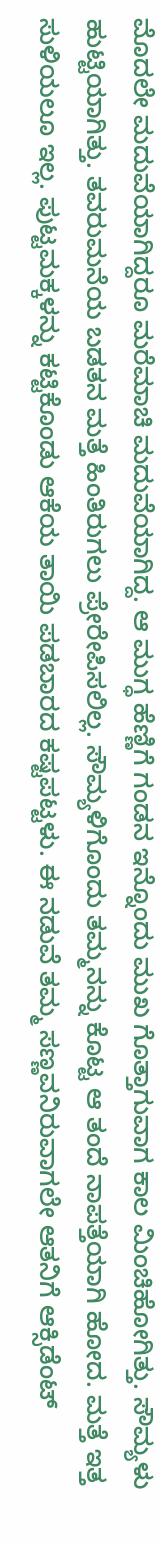ಮೊದಲೇ ಮದುವೆಯಾಗಿದ್ದರೂ ಮರೆಮಾಚಿ ಮದುವೆಯಾಗಿದ್ದ. ಆ ಮುಗ್ಧ ಹೆಣ್ಣಿಗೆ ಗಂಡನ ಇನ್ನೊಂದು ಮುಖ ಗೊತ್ತಾಗುವಾಗ ಕಾಲ ಮಿಂಚಿಹೋಗಿತ್ತು. ಸೌಮ್ಯಳು ಹುಟ್ಟಿಯಾಗಿತ್ತು. ತವರುಮನೆಯ ಬಡತನ ಮತ್ತೆ ಹಿಂತಿರುಗಲು ಪ್ರೇರೇಪಿಸಲಿಲ್ಲ. ಸೌಮ್ಯಳಿಗೊಂದು ತಮ್ಮನನ್ನು ಕೊಟ್ಟ ಆ ತಂದೆ ನಾಪತ್ತೆಯಾಗಿ ಹೋದ. ಮತ್ತೆ ಇತ್ತ ಸುಳಿಯಲೂ ಇಲ್ಲ. ಪುಟ್ಟಮಕ್ಕಳನ್ನು ಕಟ್ಟಿಕೊಂಡು ಆಕೆಯ ತಾಯಿ ಪಡಬಾರದ ಕಷ್ಟಪಟ್ಟಳು. ಈ ನಡುವೆ ತಮ್ಮ ಸಣ್ಣವನಿರುವಾಗಲೇ ಆತನಿಗೆ ಆಕ್ಸಿಡೆಂಟ್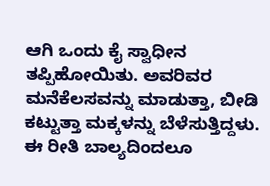ಆಗಿ ಒಂದು ಕೈ ಸ್ವಾಧೀನ ತಪ್ಪಿಹೋಯಿತು. ಅವರಿವರ ಮನೆಕೆಲಸವನ್ನು ಮಾಡುತ್ತಾ, ಬೀಡಿ ಕಟ್ಟುತ್ತಾ ಮಕ್ಕಳನ್ನು ಬೆಳೆಸುತ್ತಿದ್ದಳು. ಈ ರೀತಿ ಬಾಲ್ಯದಿಂದಲೂ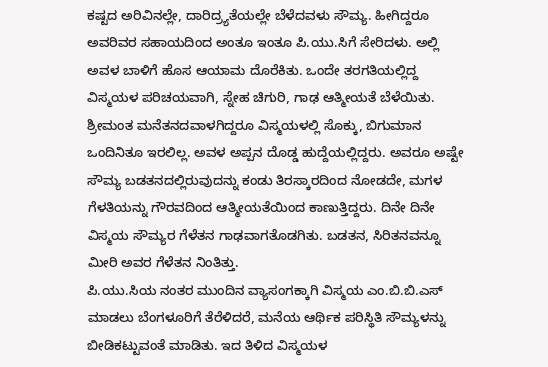ಕಷ್ಟದ ಅರಿವಿನಲ್ಲೇ, ದಾರಿದ್ರ್ಯತೆಯಲ್ಲೇ ಬೆಳೆದವಳು ಸೌಮ್ಯ. ಹೀಗಿದ್ದರೂ ಅವರಿವರ ಸಹಾಯದಿಂದ ಅಂತೂ ಇಂತೂ ಪಿ.ಯು.ಸಿಗೆ ಸೇರಿದಳು. ಅಲ್ಲಿ ಅವಳ ಬಾಳಿಗೆ ಹೊಸ ಆಯಾಮ ದೊರೆಕಿತು. ಒಂದೇ ತರಗತಿಯಲ್ಲಿದ್ದ ವಿಸ್ಮಯಳ ಪರಿಚಯವಾಗಿ, ಸ್ನೇಹ ಚಿಗುರಿ, ಗಾಢ ಆತ್ಮೀಯತೆ ಬೆಳೆಯಿತು. ಶ್ರೀಮಂತ ಮನೆತನದವಾಳಗಿದ್ದರೂ ವಿಸ್ಮಯಳಲ್ಲಿ ಸೊಕ್ಕು, ಬಿಗುಮಾನ ಒಂದಿನಿತೂ ಇರಲಿಲ್ಲ. ಅವಳ ಅಪ್ಪನ ದೊಡ್ಡ ಹುದ್ದೆಯಲ್ಲಿದ್ದರು. ಅವರೂ ಅಷ್ಟೇ ಸೌಮ್ಯ ಬಡತನದಲ್ಲಿರುವುದನ್ನು ಕಂಡು ತಿರಸ್ಕಾರದಿಂದ ನೋಡದೇ, ಮಗಳ ಗೆಳತಿಯನ್ನು ಗೌರವದಿಂದ ಆತ್ಮೀಯತೆಯಿಂದ ಕಾಣುತ್ತಿದ್ದರು. ದಿನೇ ದಿನೇ ವಿಸ್ಮಯ ಸೌಮ್ಯರ ಗೆಳೆತನ ಗಾಢವಾಗತೊಡಗಿತು. ಬಡತನ, ಸಿರಿತನವನ್ನೂ ಮೀರಿ ಅವರ ಗೆಳೆತನ ನಿಂತಿತ್ತು.
ಪಿ.ಯು.ಸಿಯ ನಂತರ ಮುಂದಿನ ವ್ಯಾಸಂಗಕ್ಕಾಗಿ ವಿಸ್ಮಯ ಎಂ.ಬಿ.ಬಿ.ಎಸ್ ಮಾಡಲು ಬೆಂಗಳೂರಿಗೆ ತೆರೆಳಿದರೆ, ಮನೆಯ ಆರ್ಥಿಕ ಪರಿಸ್ಥಿತಿ ಸೌಮ್ಯಳನ್ನು ಬೀಡಿಕಟ್ಟುವಂತೆ ಮಾಡಿತು. ಇದ ತಿಳಿದ ವಿಸ್ಮಯಳ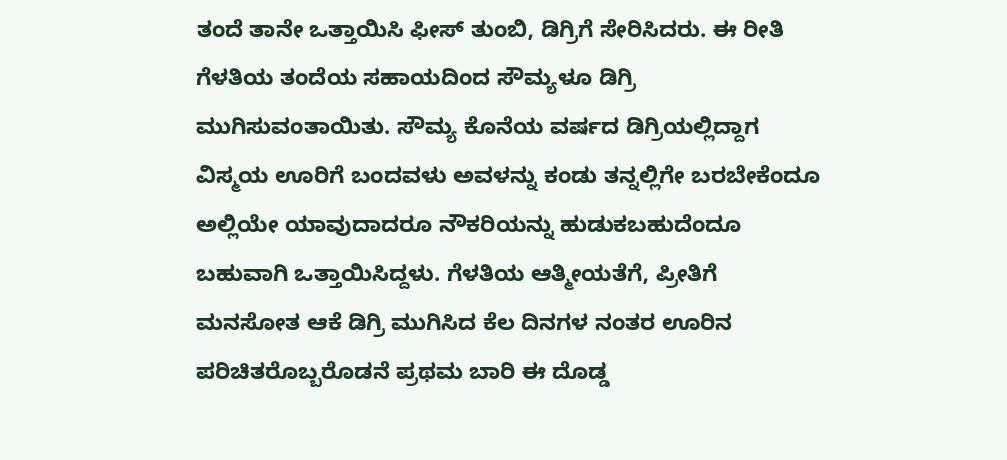ತಂದೆ ತಾನೇ ಒತ್ತಾಯಿಸಿ ಫೀಸ್ ತುಂಬಿ, ಡಿಗ್ರಿಗೆ ಸೇರಿಸಿದರು. ಈ ರೀತಿ ಗೆಳತಿಯ ತಂದೆಯ ಸಹಾಯದಿಂದ ಸೌಮ್ಯಳೂ ಡಿಗ್ರಿ ಮುಗಿಸುವಂತಾಯಿತು. ಸೌಮ್ಯ ಕೊನೆಯ ವರ್ಷದ ಡಿಗ್ರಿಯಲ್ಲಿದ್ದಾಗ ವಿಸ್ಮಯ ಊರಿಗೆ ಬಂದವಳು ಅವಳನ್ನು ಕಂಡು ತನ್ನಲ್ಲಿಗೇ ಬರಬೇಕೆಂದೂ ಅಲ್ಲಿಯೇ ಯಾವುದಾದರೂ ನೌಕರಿಯನ್ನು ಹುಡುಕಬಹುದೆಂದೂ ಬಹುವಾಗಿ ಒತ್ತಾಯಿಸಿದ್ದಳು. ಗೆಳತಿಯ ಆತ್ಮೀಯತೆಗೆ, ಪ್ರೀತಿಗೆ ಮನಸೋತ ಆಕೆ ಡಿಗ್ರಿ ಮುಗಿಸಿದ ಕೆಲ ದಿನಗಳ ನಂತರ ಊರಿನ ಪರಿಚಿತರೊಬ್ಬರೊಡನೆ ಪ್ರಥಮ ಬಾರಿ ಈ ದೊಡ್ಡ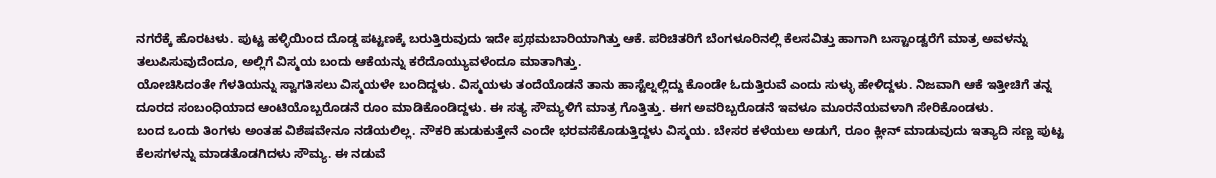ನಗರೆಕ್ಕೆ ಹೊರಟಳು. ಪುಟ್ಟ ಹಳ್ಳಿಯಿಂದ ದೊಡ್ಡ ಪಟ್ಟಣಕ್ಕೆ ಬರುತ್ತಿರುವುದು ಇದೇ ಪ್ರಥಮಬಾರಿಯಾಗಿತ್ತು ಆಕೆ. ಪರಿಚಿತರಿಗೆ ಬೆಂಗಳೂರಿನಲ್ಲಿ ಕೆಲಸವಿತ್ತು ಹಾಗಾಗಿ ಬಸ್ಟಾಂಡ್ವರೆಗೆ ಮಾತ್ರ ಅವಳನ್ನು ತಲುಪಿಸುವುದೆಂದೂ, ಅಲ್ಲಿಗೆ ವಿಸ್ಮಯ ಬಂದು ಆಕೆಯನ್ನು ಕರೆದೊಯ್ಯುವಳೆಂದೂ ಮಾತಾಗಿತ್ತು.
ಯೋಚಿಸಿದಂತೇ ಗೆಳತಿಯನ್ನು ಸ್ವಾಗತಿಸಲು ವಿಸ್ಮಯಳೇ ಬಂದಿದ್ದಳು. ವಿಸ್ಮಯಳು ತಂದೆಯೊಡನೆ ತಾನು ಹಾಸ್ಟೆಲ್ನಲ್ಲಿದ್ದು ಕೊಂಡೇ ಓದುತ್ತಿರುವೆ ಎಂದು ಸುಳ್ಳು ಹೇಳಿದ್ದಳು. ನಿಜವಾಗಿ ಆಕೆ ಇತ್ತೀಚಿಗೆ ತನ್ನ ದೂರದ ಸಂಬಂಧಿಯಾದ ಆಂಟಿಯೊಬ್ಬರೊಡನೆ ರೂಂ ಮಾಡಿಕೊಂಡಿದ್ದಳು. ಈ ಸತ್ಯ ಸೌಮ್ಯಳಿಗೆ ಮಾತ್ರ ಗೊತ್ತಿತ್ತು. ಈಗ ಅವರಿಬ್ಬರೊಡನೆ ಇವಳೂ ಮೂರನೆಯವಳಾಗಿ ಸೇರಿಕೊಂಡಳು.
ಬಂದ ಒಂದು ತಿಂಗಳು ಅಂತಹ ವಿಶೆಷವೇನೂ ನಡೆಯಲಿಲ್ಲ. ನೌಕರಿ ಹುಡುಕುತ್ತೇನೆ ಎಂದೇ ಭರವಸೆಕೊಡುತ್ತಿದ್ದಳು ವಿಸ್ಮಯ. ಬೇಸರ ಕಳೆಯಲು ಅಡುಗೆ, ರೂಂ ಕ್ಲೀನ್ ಮಾಡುವುದು ಇತ್ಯಾದಿ ಸಣ್ಣ ಪುಟ್ಟ ಕೆಲಸಗಳನ್ನು ಮಾಡತೊಡಗಿದಳು ಸೌಮ್ಯ. ಈ ನಡುವೆ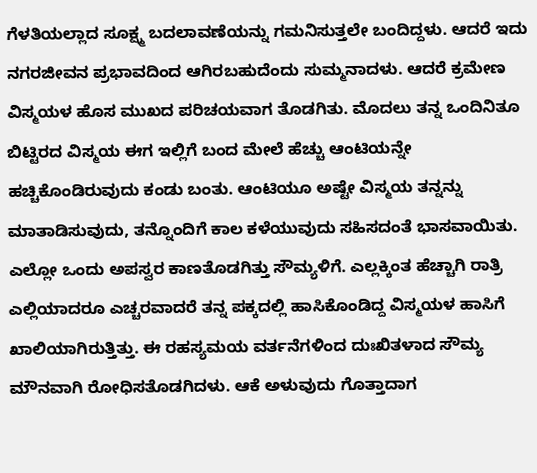ಗೆಳತಿಯಲ್ಲಾದ ಸೂಕ್ಷ್ಮ ಬದಲಾವಣೆಯನ್ನು ಗಮನಿಸುತ್ತಲೇ ಬಂದಿದ್ದಳು. ಆದರೆ ಇದು ನಗರಜೀವನ ಪ್ರಭಾವದಿಂದ ಆಗಿರಬಹುದೆಂದು ಸುಮ್ಮನಾದಳು. ಆದರೆ ಕ್ರಮೇಣ ವಿಸ್ಮಯಳ ಹೊಸ ಮುಖದ ಪರಿಚಯವಾಗ ತೊಡಗಿತು. ಮೊದಲು ತನ್ನ ಒಂದಿನಿತೂ ಬಿಟ್ಟಿರದ ವಿಸ್ಮಯ ಈಗ ಇಲ್ಲಿಗೆ ಬಂದ ಮೇಲೆ ಹೆಚ್ಚು ಆಂಟಿಯನ್ನೇ ಹಚ್ಚಿಕೊಂಡಿರುವುದು ಕಂಡು ಬಂತು. ಆಂಟಿಯೂ ಅಷ್ಟೇ ವಿಸ್ಮಯ ತನ್ನನ್ನು ಮಾತಾಡಿಸುವುದು, ತನ್ನೊಂದಿಗೆ ಕಾಲ ಕಳೆಯುವುದು ಸಹಿಸದಂತೆ ಭಾಸವಾಯಿತು. ಎಲ್ಲೋ ಒಂದು ಅಪಸ್ವರ ಕಾಣತೊಡಗಿತ್ತು ಸೌಮ್ಯಳಿಗೆ. ಎಲ್ಲಕ್ಕಿಂತ ಹೆಚ್ಚಾಗಿ ರಾತ್ರಿ ಎಲ್ಲಿಯಾದರೂ ಎಚ್ಚರವಾದರೆ ತನ್ನ ಪಕ್ಕದಲ್ಲಿ ಹಾಸಿಕೊಂಡಿದ್ದ ವಿಸ್ಮಯಳ ಹಾಸಿಗೆ ಖಾಲಿಯಾಗಿರುತ್ತಿತ್ತು. ಈ ರಹಸ್ಯಮಯ ವರ್ತನೆಗಳಿಂದ ದುಃಖಿತಳಾದ ಸೌಮ್ಯ ಮೌನವಾಗಿ ರೋಧಿಸತೊಡಗಿದಳು. ಆಕೆ ಅಳುವುದು ಗೊತ್ತಾದಾಗ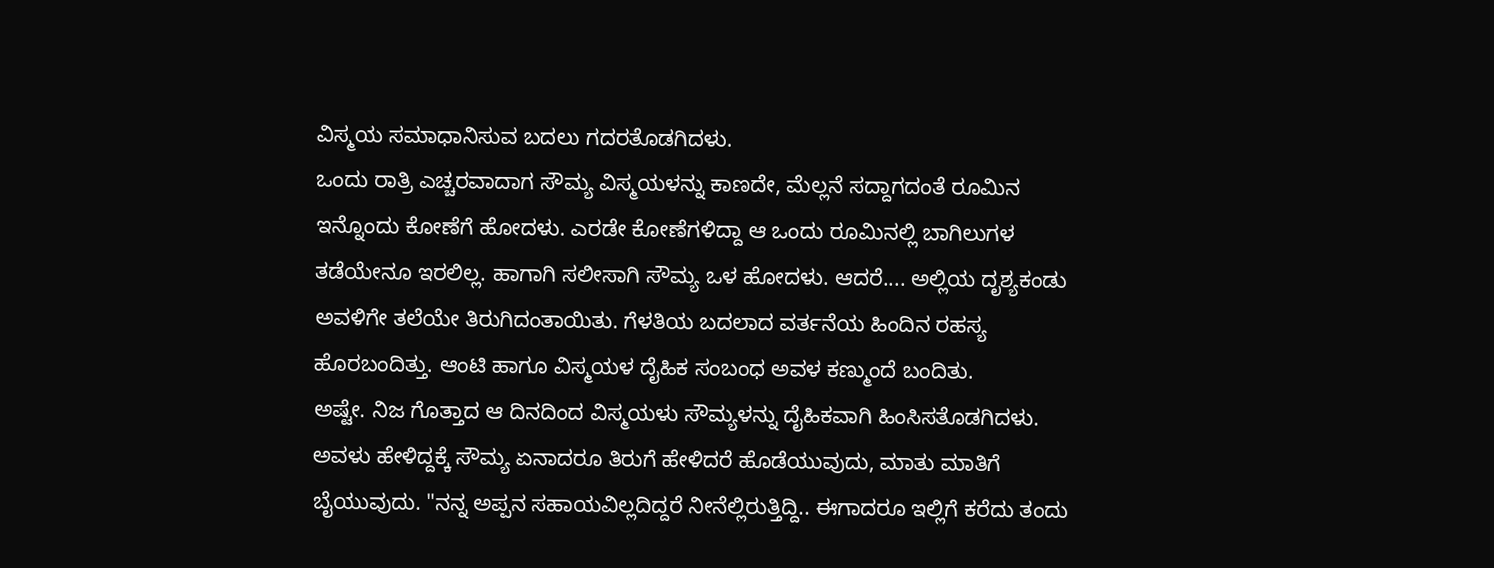ವಿಸ್ಮಯ ಸಮಾಧಾನಿಸುವ ಬದಲು ಗದರತೊಡಗಿದಳು.
ಒಂದು ರಾತ್ರಿ ಎಚ್ಚರವಾದಾಗ ಸೌಮ್ಯ ವಿಸ್ಮಯಳನ್ನು ಕಾಣದೇ, ಮೆಲ್ಲನೆ ಸದ್ದಾಗದಂತೆ ರೂಮಿನ ಇನ್ನೊಂದು ಕೋಣೆಗೆ ಹೋದಳು. ಎರಡೇ ಕೋಣೆಗಳಿದ್ದಾ ಆ ಒಂದು ರೂಮಿನಲ್ಲಿ ಬಾಗಿಲುಗಳ ತಡೆಯೇನೂ ಇರಲಿಲ್ಲ. ಹಾಗಾಗಿ ಸಲೀಸಾಗಿ ಸೌಮ್ಯ ಒಳ ಹೋದಳು. ಆದರೆ.... ಅಲ್ಲಿಯ ದೃಶ್ಯಕಂಡು ಅವಳಿಗೇ ತಲೆಯೇ ತಿರುಗಿದಂತಾಯಿತು. ಗೆಳತಿಯ ಬದಲಾದ ವರ್ತನೆಯ ಹಿಂದಿನ ರಹಸ್ಯ ಹೊರಬಂದಿತ್ತು. ಆಂಟಿ ಹಾಗೂ ವಿಸ್ಮಯಳ ದೈಹಿಕ ಸಂಬಂಧ ಅವಳ ಕಣ್ಮುಂದೆ ಬಂದಿತು.
ಅಷ್ಟೇ. ನಿಜ ಗೊತ್ತಾದ ಆ ದಿನದಿಂದ ವಿಸ್ಮಯಳು ಸೌಮ್ಯಳನ್ನು ದೈಹಿಕವಾಗಿ ಹಿಂಸಿಸತೊಡಗಿದಳು. ಅವಳು ಹೇಳಿದ್ದಕ್ಕೆ ಸೌಮ್ಯ ಏನಾದರೂ ತಿರುಗೆ ಹೇಳಿದರೆ ಹೊಡೆಯುವುದು, ಮಾತು ಮಾತಿಗೆ ಬೈಯುವುದು. "ನನ್ನ ಅಪ್ಪನ ಸಹಾಯವಿಲ್ಲದಿದ್ದರೆ ನೀನೆಲ್ಲಿರುತ್ತಿದ್ದಿ.. ಈಗಾದರೂ ಇಲ್ಲಿಗೆ ಕರೆದು ತಂದು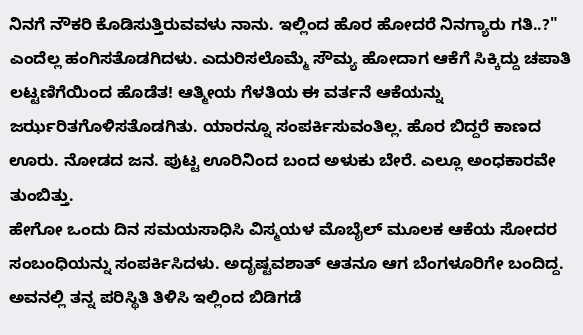ನಿನಗೆ ನೌಕರಿ ಕೊಡಿಸುತ್ತಿರುವವಳು ನಾನು. ಇಲ್ಲಿಂದ ಹೊರ ಹೋದರೆ ನಿನಗ್ಯಾರು ಗತಿ..?" ಎಂದೆಲ್ಲ ಹಂಗಿಸತೊಡಗಿದಳು. ಎದುರಿಸಲೊಮ್ಮೆ ಸೌಮ್ಯ ಹೋದಾಗ ಆಕೆಗೆ ಸಿಕ್ಕಿದ್ದು ಚಪಾತಿ ಲಟ್ಟಣಿಗೆಯಿಂದ ಹೊಡೆತ! ಆತ್ಮೀಯ ಗೆಳತಿಯ ಈ ವರ್ತನೆ ಆಕೆಯನ್ನು ಜರ್ಝರಿತಗೊಳಿಸತೊಡಗಿತು. ಯಾರನ್ನೂ ಸಂಪರ್ಕಿಸುವಂತಿಲ್ಲ. ಹೊರ ಬಿದ್ದರೆ ಕಾಣದ ಊರು. ನೋಡದ ಜನ. ಪುಟ್ಟ ಊರಿನಿಂದ ಬಂದ ಅಳುಕು ಬೇರೆ. ಎಲ್ಲೂ ಅಂಧಕಾರವೇ ತುಂಬಿತ್ತು.
ಹೇಗೋ ಒಂದು ದಿನ ಸಮಯಸಾಧಿಸಿ ವಿಸ್ಮಯಳ ಮೊಬೈಲ್ ಮೂಲಕ ಆಕೆಯ ಸೋದರ ಸಂಬಂಧಿಯನ್ನು ಸಂಪರ್ಕಿಸಿದಳು. ಅದೃಷ್ಟವಶಾತ್ ಆತನೂ ಆಗ ಬೆಂಗಳೂರಿಗೇ ಬಂದಿದ್ದ. ಅವನಲ್ಲಿ ತನ್ನ ಪರಿಸ್ಥಿತಿ ತಿಳಿಸಿ ಇಲ್ಲಿಂದ ಬಿಡಿಗಡೆ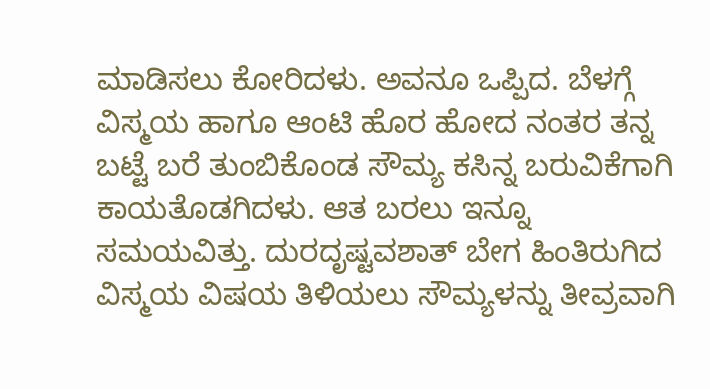ಮಾಡಿಸಲು ಕೋರಿದಳು. ಅವನೂ ಒಪ್ಪಿದ. ಬೆಳಗ್ಗೆ ವಿಸ್ಮಯ ಹಾಗೂ ಆಂಟಿ ಹೊರ ಹೋದ ನಂತರ ತನ್ನ ಬಟ್ಟೆ ಬರೆ ತುಂಬಿಕೊಂಡ ಸೌಮ್ಯ ಕಸಿನ್ನ ಬರುವಿಕೆಗಾಗಿ ಕಾಯತೊಡಗಿದಳು. ಆತ ಬರಲು ಇನ್ನೂ ಸಮಯವಿತ್ತು. ದುರದೃಷ್ಟವಶಾತ್ ಬೇಗ ಹಿಂತಿರುಗಿದ ವಿಸ್ಮಯ ವಿಷಯ ತಿಳಿಯಲು ಸೌಮ್ಯಳನ್ನು ತೀವ್ರವಾಗಿ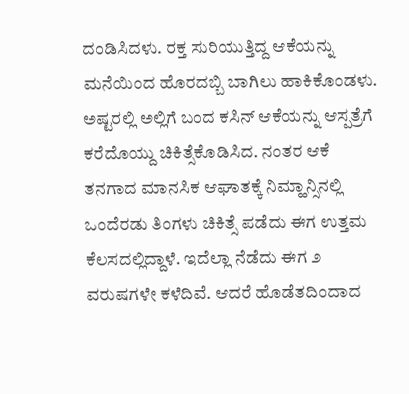ದಂಡಿಸಿದಳು. ರಕ್ತ ಸುರಿಯುತ್ತಿದ್ದ ಆಕೆಯನ್ನು ಮನೆಯಿಂದ ಹೊರದಬ್ಬಿ ಬಾಗಿಲು ಹಾಕಿಕೊಂಡಳು. ಅಷ್ಟರಲ್ಲಿ ಅಲ್ಲಿಗೆ ಬಂದ ಕಸಿನ್ ಆಕೆಯನ್ನು ಆಸ್ಪತ್ರೆಗೆ ಕರೆದೊಯ್ದು ಚಿಕಿತ್ಸೆಕೊಡಿಸಿದ. ನಂತರ ಆಕೆ ತನಗಾದ ಮಾನಸಿಕ ಆಘಾತಕ್ಕೆ ನಿಮ್ಹಾನ್ಸಿನಲ್ಲಿ ಒಂದೆರಡು ತಿಂಗಳು ಚಿಕಿತ್ಸೆ ಪಡೆದು ಈಗ ಉತ್ತಮ ಕೆಲಸದಲ್ಲಿದ್ದಾಳೆ. ಇದೆಲ್ಲಾ ನೆಡೆದು ಈಗ ೨ ವರುಷಗಳೇ ಕಳೆದಿವೆ. ಆದರೆ ಹೊಡೆತದಿಂದಾದ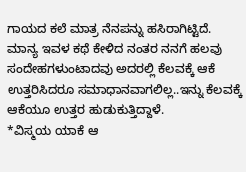ಗಾಯದ ಕಲೆ ಮಾತ್ರ ನೆನಪನ್ನು ಹಸಿರಾಗಿಟ್ಟಿದೆ.
ಮಾನ್ಯ ಇವಳ ಕಥೆ ಕೇಳಿದ ನಂತರ ನನಗೆ ಹಲವು ಸಂದೇಹಗಳುಂಟಾದವು ಅದರಲ್ಲಿ ಕೆಲವಕ್ಕೆ ಆಕೆ ಉತ್ತರಿಸಿದರೂ ಸಮಾಧಾನವಾಗಲಿಲ್ಲ..ಇನ್ನು ಕೆಲವಕ್ಕೆ ಆಕೆಯೂ ಉತ್ತರ ಹುಡುಕುತ್ತಿದ್ದಾಳೆ.
*ವಿಸ್ಮಯ ಯಾಕೆ ಆ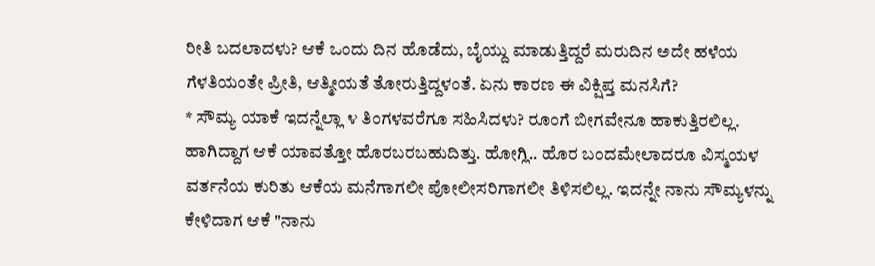ರೀತಿ ಬದಲಾದಳು? ಆಕೆ ಒಂದು ದಿನ ಹೊಡೆದು, ಬೈಯ್ದು ಮಾಡುತ್ತಿದ್ದರೆ ಮರುದಿನ ಅದೇ ಹಳೆಯ ಗೆಳತಿಯಂತೇ ಪ್ರೀತಿ, ಆತ್ಮೀಯತೆ ತೋರುತ್ತಿದ್ದಳಂತೆ. ಏನು ಕಾರಣ ಈ ವಿಕ್ಷಿಪ್ತ ಮನಸಿಗೆ?
* ಸೌಮ್ಯ ಯಾಕೆ ಇದನ್ನೆಲ್ಲಾ ೪ ತಿಂಗಳವರೆಗೂ ಸಹಿಸಿದಳು? ರೂಂಗೆ ಬೀಗವೇನೂ ಹಾಕುತ್ತಿರಲಿಲ್ಲ. ಹಾಗಿದ್ದಾಗ ಆಕೆ ಯಾವತ್ತೋ ಹೊರಬರಬಹುದಿತ್ತು. ಹೋಗ್ಲಿ.. ಹೊರ ಬಂದಮೇಲಾದರೂ ವಿಸ್ಮಯಳ ವರ್ತನೆಯ ಕುರಿತು ಆಕೆಯ ಮನೆಗಾಗಲೀ ಪೋಲೀಸರಿಗಾಗಲೀ ತಿಳಿಸಲಿಲ್ಲ. ಇದನ್ನೇ ನಾನು ಸೌಮ್ಯಳನ್ನು ಕೇಳಿದಾಗ ಆಕೆ "ನಾನು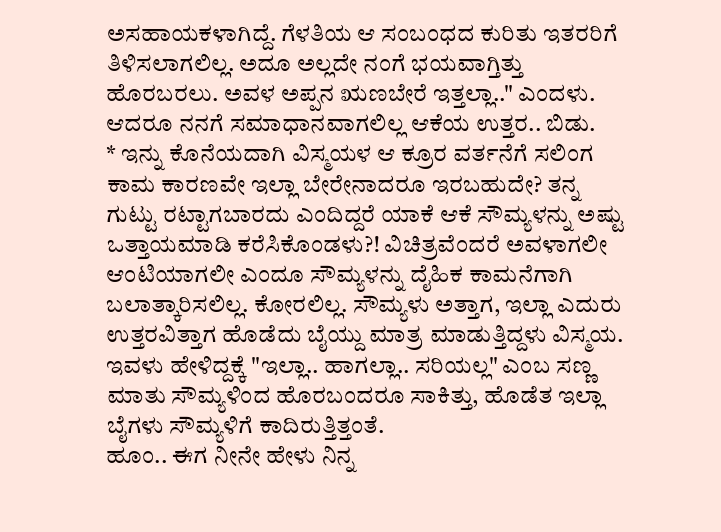ಅಸಹಾಯಕಳಾಗಿದ್ದೆ. ಗೆಳತಿಯ ಆ ಸಂಬಂಧದ ಕುರಿತು ಇತರರಿಗೆ ತಿಳಿಸಲಾಗಲಿಲ್ಲ. ಅದೂ ಅಲ್ಲದೇ ನಂಗೆ ಭಯವಾಗ್ತಿತ್ತು ಹೊರಬರಲು. ಅವಳ ಅಪ್ಪನ ಋಣಬೇರೆ ಇತ್ತಲ್ಲಾ.." ಎಂದಳು. ಆದರೂ ನನಗೆ ಸಮಾಧಾನವಾಗಲಿಲ್ಲ ಆಕೆಯ ಉತ್ತರ.. ಬಿಡು.
* ಇನ್ನು ಕೊನೆಯದಾಗಿ ವಿಸ್ಮಯಳ ಆ ಕ್ರೂರ ವರ್ತನೆಗೆ ಸಲಿಂಗ ಕಾಮ ಕಾರಣವೇ ಇಲ್ಲಾ ಬೇರೇನಾದರೂ ಇರಬಹುದೇ? ತನ್ನ ಗುಟ್ಟು ರಟ್ಟಾಗಬಾರದು ಎಂದಿದ್ದರೆ ಯಾಕೆ ಆಕೆ ಸೌಮ್ಯಳನ್ನು ಅಷ್ಟು ಒತ್ತಾಯಮಾಡಿ ಕರೆಸಿಕೊಂಡಳು?! ವಿಚಿತ್ರವೆಂದರೆ ಅವಳಾಗಲೀ ಆಂಟಿಯಾಗಲೀ ಎಂದೂ ಸೌಮ್ಯಳನ್ನು ದೈಹಿಕ ಕಾಮನೆಗಾಗಿ ಬಲಾತ್ಕಾರಿಸಲಿಲ್ಲ. ಕೋರಲಿಲ್ಲ. ಸೌಮ್ಯಳು ಅತ್ತಾಗ, ಇಲ್ಲಾ ಎದುರು ಉತ್ತರವಿತ್ತಾಗ ಹೊಡೆದು ಬೈಯ್ದು ಮಾತ್ರ ಮಾಡುತ್ತಿದ್ದಳು ವಿಸ್ಮಯ. ಇವಳು ಹೇಳಿದ್ದಕ್ಕೆ "ಇಲ್ಲಾ.. ಹಾಗಲ್ಲಾ.. ಸರಿಯಲ್ಲ" ಎಂಬ ಸಣ್ಣ ಮಾತು ಸೌಮ್ಯಳಿಂದ ಹೊರಬಂದರೂ ಸಾಕಿತ್ತು, ಹೊಡೆತ ಇಲ್ಲಾ ಬೈಗಳು ಸೌಮ್ಯಳಿಗೆ ಕಾದಿರುತ್ತಿತ್ತಂತೆ.
ಹೂಂ.. ಈಗ ನೀನೇ ಹೇಳು ನಿನ್ನ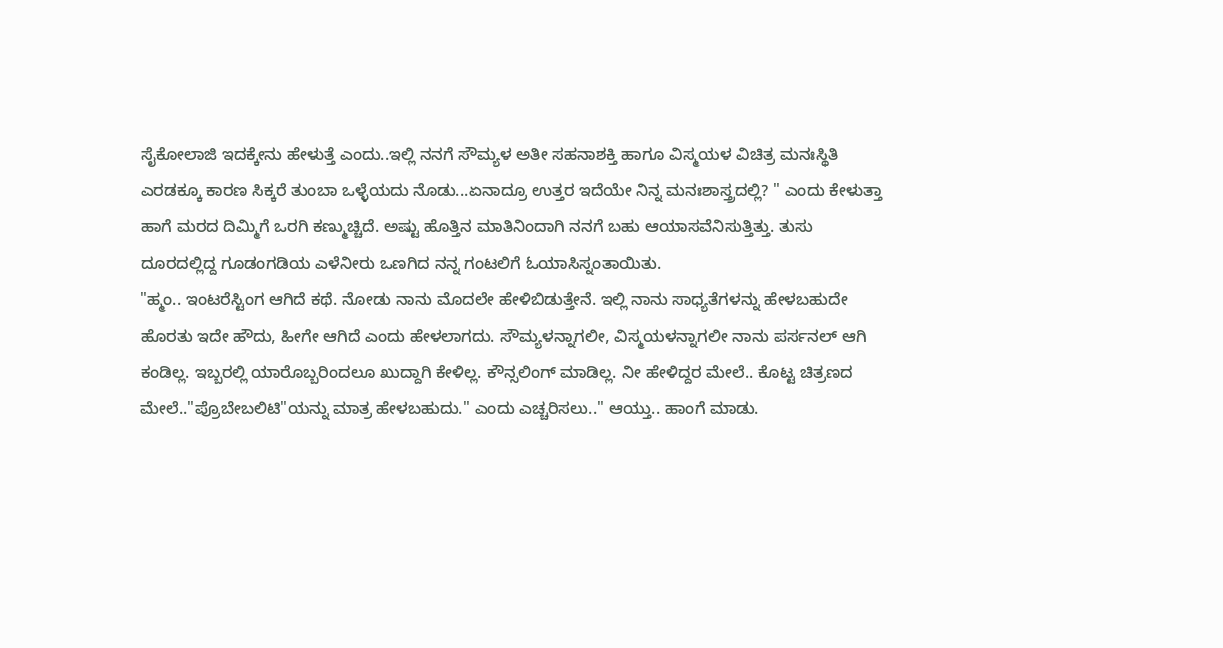ಸೈಕೋಲಾಜಿ ಇದಕ್ಕೇನು ಹೇಳುತ್ತೆ ಎಂದು..ಇಲ್ಲಿ ನನಗೆ ಸೌಮ್ಯಳ ಅತೀ ಸಹನಾಶಕ್ತಿ ಹಾಗೂ ವಿಸ್ಮಯಳ ವಿಚಿತ್ರ ಮನಃಸ್ಥಿತಿ ಎರಡಕ್ಕೂ ಕಾರಣ ಸಿಕ್ಕರೆ ತುಂಬಾ ಒಳ್ಳೆಯದು ನೊಡು...ಏನಾದ್ರೂ ಉತ್ತರ ಇದೆಯೇ ನಿನ್ನ ಮನಃಶಾಸ್ತ್ರದಲ್ಲಿ? " ಎಂದು ಕೇಳುತ್ತಾ ಹಾಗೆ ಮರದ ದಿಮ್ಮಿಗೆ ಒರಗಿ ಕಣ್ಮುಚ್ಚಿದೆ. ಅಷ್ಟು ಹೊತ್ತಿನ ಮಾತಿನಿಂದಾಗಿ ನನಗೆ ಬಹು ಆಯಾಸವೆನಿಸುತ್ತಿತ್ತು. ತುಸು ದೂರದಲ್ಲಿದ್ದ ಗೂಡಂಗಡಿಯ ಎಳೆನೀರು ಒಣಗಿದ ನನ್ನ ಗಂಟಲಿಗೆ ಓಯಾಸಿಸ್ನಂತಾಯಿತು.
"ಹ್ಮಂ.. ಇಂಟರೆಸ್ಟಿಂಗ ಆಗಿದೆ ಕಥೆ. ನೋಡು ನಾನು ಮೊದಲೇ ಹೇಳಿಬಿಡುತ್ತೇನೆ. ಇಲ್ಲಿ ನಾನು ಸಾಧ್ಯತೆಗಳನ್ನು ಹೇಳಬಹುದೇ ಹೊರತು ಇದೇ ಹೌದು, ಹೀಗೇ ಆಗಿದೆ ಎಂದು ಹೇಳಲಾಗದು. ಸೌಮ್ಯಳನ್ನಾಗಲೀ, ವಿಸ್ಮಯಳನ್ನಾಗಲೀ ನಾನು ಪರ್ಸನಲ್ ಆಗಿ ಕಂಡಿಲ್ಲ. ಇಬ್ಬರಲ್ಲಿ ಯಾರೊಬ್ಬರಿಂದಲೂ ಖುದ್ದಾಗಿ ಕೇಳಿಲ್ಲ. ಕೌನ್ಸಲಿಂಗ್ ಮಾಡಿಲ್ಲ. ನೀ ಹೇಳಿದ್ದರ ಮೇಲೆ.. ಕೊಟ್ಟ ಚಿತ್ರಣದ ಮೇಲೆ.."ಪ್ರೊಬೇಬಲಿಟಿ"ಯನ್ನು ಮಾತ್ರ ಹೇಳಬಹುದು." ಎಂದು ಎಚ್ಚರಿಸಲು.." ಆಯ್ತು.. ಹಾಂಗೆ ಮಾಡು.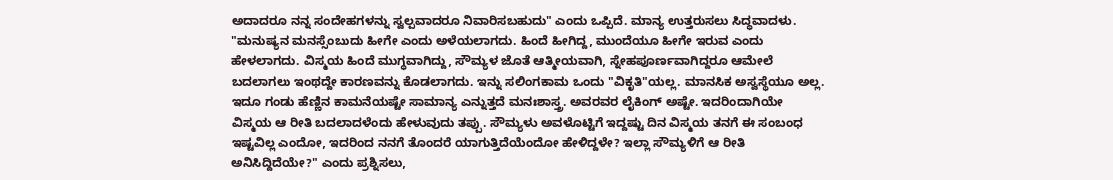ಅದಾದರೂ ನನ್ನ ಸಂದೇಹಗಳನ್ನು ಸ್ವಲ್ಪವಾದರೂ ನಿವಾರಿಸಬಹುದು" ಎಂದು ಒಪ್ಪಿದೆ. ಮಾನ್ಯ ಉತ್ತರುಸಲು ಸಿದ್ಧವಾದಳು.
"ಮನುಷ್ಯನ ಮನಸ್ಸೆಂಬುದು ಹೀಗೇ ಎಂದು ಅಳೆಯಲಾಗದು. ಹಿಂದೆ ಹೀಗಿದ್ದ, ಮುಂದೆಯೂ ಹೀಗೇ ಇರುವ ಎಂದು ಹೇಳಲಾಗದು. ವಿಸ್ಮಯ ಹಿಂದೆ ಮುಗ್ಧವಾಗಿದ್ದು, ಸೌಮ್ಯಳ ಜೊತೆ ಆತ್ಮೀಯವಾಗಿ, ಸ್ನೇಹಪೂರ್ಣವಾಗಿದ್ದರೂ ಆಮೇಲೆ ಬದಲಾಗಲು ಇಂಥದ್ದೇ ಕಾರಣವನ್ನು ಕೊಡಲಾಗದು. ಇನ್ನು ಸಲಿಂಗಕಾಮ ಒಂದು "ವಿಕೃತಿ"ಯಲ್ಲ. ಮಾನಸಿಕ ಅಸ್ವಸ್ಥೆಯೂ ಅಲ್ಲ. ಇದೂ ಗಂಡು ಹೆಣ್ಣಿನ ಕಾಮನೆಯಷ್ಟೇ ಸಾಮಾನ್ಯ ಎನ್ನುತ್ತದೆ ಮನಃಶಾಸ್ತ್ರ. ಅವರವರ ಲೈಕಿಂಗ್ ಅಷ್ಟೇ. ಇದರಿಂದಾಗಿಯೇ ವಿಸ್ಮಯ ಆ ರೀತಿ ಬದಲಾದಳೆಂದು ಹೇಳುವುದು ತಪ್ಪು. ಸೌಮ್ಯಳು ಅವಳೊಟ್ಟಿಗೆ ಇದ್ದಷ್ಟು ದಿನ ವಿಸ್ಮಯ ತನಗೆ ಈ ಸಂಬಂಧ ಇಷ್ಟವಿಲ್ಲ ಎಂದೋ, ಇದರಿಂದ ನನಗೆ ತೊಂದರೆ ಯಾಗುತ್ತಿದೆಯೆಂದೋ ಹೇಳಿದ್ದಳೇ? ಇಲ್ಲಾ ಸೌಮ್ಯಳಿಗೆ ಆ ರೀತಿ ಅನಿಸಿದ್ದಿದೆಯೇ?" ಎಂದು ಪ್ರಶ್ನಿಸಲು,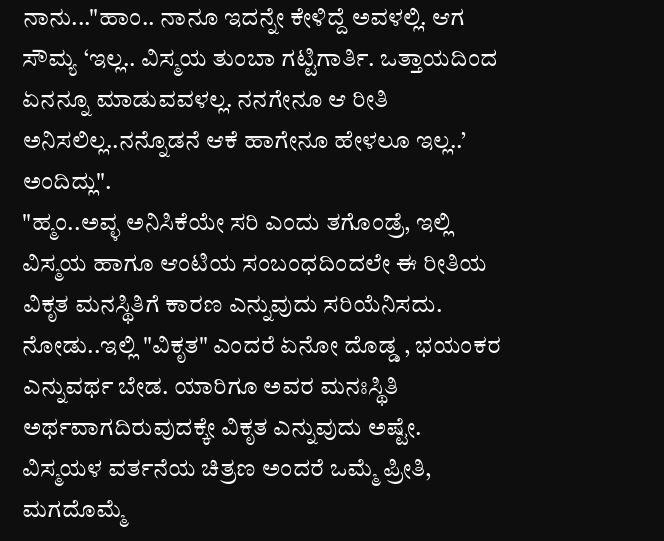ನಾನು..."ಹಾಂ.. ನಾನೂ ಇದನ್ನೇ ಕೇಳಿದ್ದೆ ಅವಳಲ್ಲಿ. ಆಗ ಸೌಮ್ಯ ‘ಇಲ್ಲ.. ವಿಸ್ಮಯ ತುಂಬಾ ಗಟ್ಟಿಗಾರ್ತಿ. ಒತ್ತಾಯದಿಂದ ಏನನ್ನೂ ಮಾಡುವವಳಲ್ಲ. ನನಗೇನೂ ಆ ರೀತಿ ಅನಿಸಲಿಲ್ಲ..ನನ್ನೊಡನೆ ಆಕೆ ಹಾಗೇನೂ ಹೇಳಲೂ ಇಲ್ಲ..’ ಅಂದಿದ್ಲು".
"ಹ್ಮಂ..ಅವ್ಳ ಅನಿಸಿಕೆಯೇ ಸರಿ ಎಂದು ತಗೊಂಡ್ರೆ, ಇಲ್ಲಿ ವಿಸ್ಮಯ ಹಾಗೂ ಆಂಟಿಯ ಸಂಬಂಧದಿಂದಲೇ ಈ ರೀತಿಯ ವಿಕೃತ ಮನಸ್ಥಿತಿಗೆ ಕಾರಣ ಎನ್ನುವುದು ಸರಿಯೆನಿಸದು. ನೋಡು..ಇಲ್ಲಿ "ವಿಕೃತ" ಎಂದರೆ ಏನೋ ದೊಡ್ಡ , ಭಯಂಕರ ಎನ್ನುವರ್ಥ ಬೇಡ. ಯಾರಿಗೂ ಅವರ ಮನಃಸ್ಥಿತಿ ಅರ್ಥವಾಗದಿರುವುದಕ್ಕೇ ವಿಕೃತ ಎನ್ನುವುದು ಅಷ್ಟೇ. ವಿಸ್ಮಯಳ ವರ್ತನೆಯ ಚಿತ್ರಣ ಅಂದರೆ ಒಮ್ಮೆ ಪ್ರೀತಿ, ಮಗದೊಮ್ಮೆ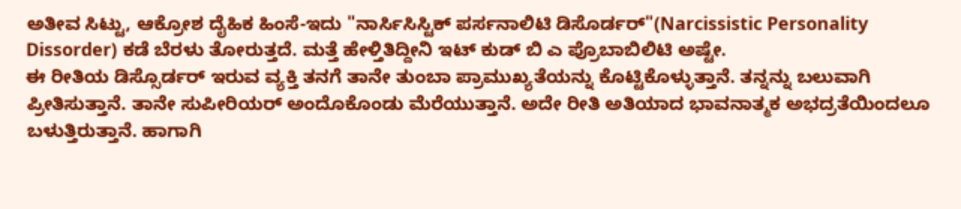ಅತೀವ ಸಿಟ್ಟು, ಆಕ್ರೋಶ ದೈಹಿಕ ಹಿಂಸೆ-ಇದು "ನಾರ್ಸಿಸಿಸ್ಟಿಕ್ ಪರ್ಸನಾಲಿಟಿ ಡಿಸೊರ್ಡರ್"(Narcissistic Personality Dissorder) ಕಡೆ ಬೆರಳು ತೋರುತ್ತದೆ. ಮತ್ತೆ ಹೇಳ್ತಿತಿದ್ದೀನಿ ಇಟ್ ಕುಡ್ ಬಿ ಎ ಪ್ರೊಬಾಬಿಲಿಟಿ ಅಷ್ಟೇ.
ಈ ರೀತಿಯ ಡಿಸ್ಸೊರ್ಡರ್ ಇರುವ ವ್ಯಕ್ತಿ ತನಗೆ ತಾನೇ ತುಂಬಾ ಪ್ರಾಮುಖ್ಯತೆಯನ್ನು ಕೊಟ್ಟಿಕೊಳ್ಳುತ್ತಾನೆ. ತನ್ನನ್ನು ಬಲುವಾಗಿ ಪ್ರೀತಿಸುತ್ತಾನೆ. ತಾನೇ ಸುಪೀರಿಯರ್ ಅಂದೊಕೊಂಡು ಮೆರೆಯುತ್ತಾನೆ. ಅದೇ ರೀತಿ ಅತಿಯಾದ ಭಾವನಾತ್ಮಕ ಅಭದ್ರತೆಯಿಂದಲೂ ಬಳುತ್ತಿರುತ್ತಾನೆ. ಹಾಗಾಗಿ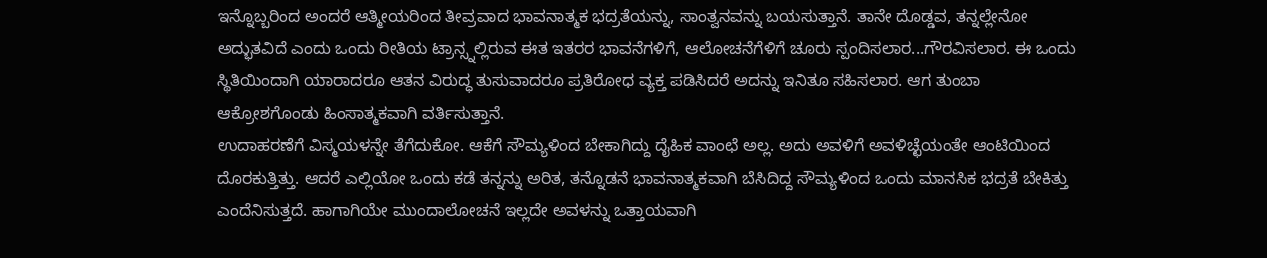ಇನ್ನೊಬ್ಬರಿಂದ ಅಂದರೆ ಆತ್ಮೀಯರಿಂದ ತೀವ್ರವಾದ ಭಾವನಾತ್ಮಕ ಭದ್ರತೆಯನ್ನು, ಸಾಂತ್ವನವನ್ನು ಬಯಸುತ್ತಾನೆ. ತಾನೇ ದೊಡ್ಡವ, ತನ್ನಲ್ಲೇನೋ ಅದ್ಭುತವಿದೆ ಎಂದು ಒಂದು ರೀತಿಯ ಟ್ರಾನ್ಸ್ನಲ್ಲಿರುವ ಈತ ಇತರರ ಭಾವನೆಗಳಿಗೆ, ಆಲೋಚನೆಗೆಳಿಗೆ ಚೂರು ಸ್ಪಂದಿಸಲಾರ...ಗೌರವಿಸಲಾರ. ಈ ಒಂದು ಸ್ಥಿತಿಯಿಂದಾಗಿ ಯಾರಾದರೂ ಆತನ ವಿರುದ್ಧ ತುಸುವಾದರೂ ಪ್ರತಿರೋಧ ವ್ಯಕ್ತ ಪಡಿಸಿದರೆ ಅದನ್ನು ಇನಿತೂ ಸಹಿಸಲಾರ. ಆಗ ತುಂಬಾ ಆಕ್ರೋಶಗೊಂಡು ಹಿಂಸಾತ್ಮಕವಾಗಿ ವರ್ತಿಸುತ್ತಾನೆ.
ಉದಾಹರಣೆಗೆ ವಿಸ್ಮಯಳನ್ನೇ ತೆಗೆದುಕೋ. ಆಕೆಗೆ ಸೌಮ್ಯಳಿಂದ ಬೇಕಾಗಿದ್ದು ದೈಹಿಕ ವಾಂಛೆ ಅಲ್ಲ. ಅದು ಅವಳಿಗೆ ಅವಳಿಚ್ಛೆಯಂತೇ ಆಂಟಿಯಿಂದ ದೊರಕುತ್ತಿತ್ತು. ಆದರೆ ಎಲ್ಲಿಯೋ ಒಂದು ಕಡೆ ತನ್ನನ್ನು ಅರಿತ, ತನ್ನೊಡನೆ ಭಾವನಾತ್ಮಕವಾಗಿ ಬೆಸಿದಿದ್ದ ಸೌಮ್ಯಳಿಂದ ಒಂದು ಮಾನಸಿಕ ಭದ್ರತೆ ಬೇಕಿತ್ತು ಎಂದೆನಿಸುತ್ತದೆ. ಹಾಗಾಗಿಯೇ ಮುಂದಾಲೋಚನೆ ಇಲ್ಲದೇ ಅವಳನ್ನು ಒತ್ತಾಯವಾಗಿ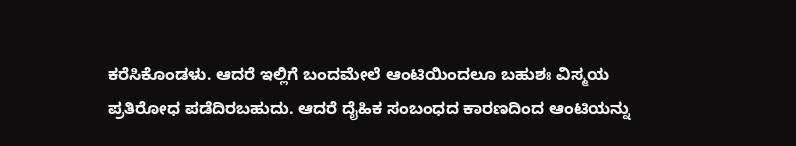ಕರೆಸಿಕೊಂಡಳು. ಆದರೆ ಇಲ್ಲಿಗೆ ಬಂದಮೇಲೆ ಆಂಟಿಯಿಂದಲೂ ಬಹುಶಃ ವಿಸ್ಮಯ ಪ್ರತಿರೋಧ ಪಡೆದಿರಬಹುದು. ಆದರೆ ದೈಹಿಕ ಸಂಬಂಧದ ಕಾರಣದಿಂದ ಆಂಟಿಯನ್ನು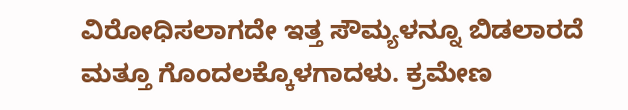ವಿರೋಧಿಸಲಾಗದೇ ಇತ್ತ ಸೌಮ್ಯಳನ್ನೂ ಬಿಡಲಾರದೆ ಮತ್ತೂ ಗೊಂದಲಕ್ಕೊಳಗಾದಳು. ಕ್ರಮೇಣ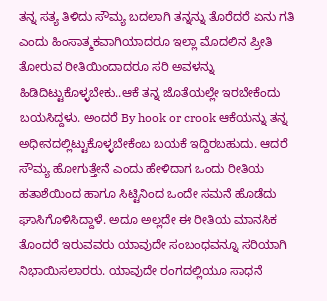ತನ್ನ ಸತ್ಯ ತಿಳಿದು ಸೌಮ್ಯ ಬದಲಾಗಿ ತನ್ನನ್ನು ತೊರೆದರೆ ಏನು ಗತಿ ಎಂದು ಹಿಂಸಾತ್ಮಕವಾಗಿಯಾದರೂ ಇಲ್ಲಾ ಮೊದಲಿನ ಪ್ರೀತಿ ತೋರುವ ರೀತಿಯಿಂದಾದರೂ ಸರಿ ಅವಳನ್ನು ಹಿಡಿದಿಟ್ಟುಕೊಳ್ಳಬೇಕು..ಆಕೆ ತನ್ನ ಜೊತೆಯಲ್ಲೇ ಇರಬೇಕೆಂದು ಬಯಸಿದ್ದಳು. ಅಂದರೆ By hook or crook ಆಕೆಯನ್ನು ತನ್ನ ಅಧೀನದಲ್ಲಿಟ್ಟುಕೊಳ್ಳಬೇಕೆಂಬ ಬಯಕೆ ಇದ್ದಿರಬಹುದು. ಆದರೆ ಸೌಮ್ಯ ಹೋಗುತ್ತೇನೆ ಎಂದು ಹೇಳಿದಾಗ ಒಂದು ರೀತಿಯ ಹತಾಶೆಯಿಂದ ಹಾಗೂ ಸಿಟ್ಟಿನಿಂದ ಒಂದೇ ಸಮನೆ ಹೊಡೆದು ಘಾಸಿಗೊಳಿಸಿದ್ದಾಳೆ. ಅದೂ ಅಲ್ಲದೇ ಈ ರೀತಿಯ ಮಾನಸಿಕ ತೊಂದರೆ ಇರುವವರು ಯಾವುದೇ ಸಂಬಂಧವನ್ನೂ ಸರಿಯಾಗಿ ನಿಭಾಯಿಸಲಾರರು. ಯಾವುದೇ ರಂಗದಲ್ಲಿಯೂ ಸಾಧನೆ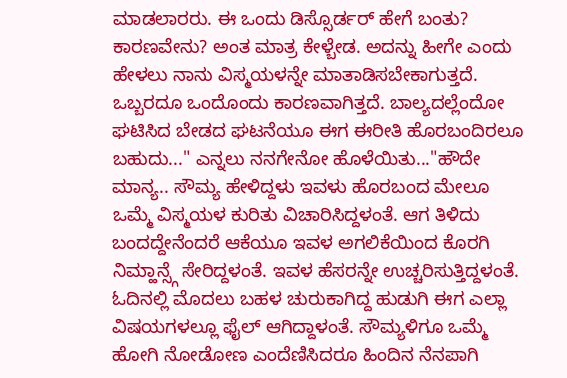ಮಾಡಲಾರರು. ಈ ಒಂದು ಡಿಸ್ಸೊರ್ಡರ್ ಹೇಗೆ ಬಂತು? ಕಾರಣವೇನು? ಅಂತ ಮಾತ್ರ ಕೇಳ್ಬೇಡ. ಅದನ್ನು ಹೀಗೇ ಎಂದು ಹೇಳಲು ನಾನು ವಿಸ್ಮಯಳನ್ನೇ ಮಾತಾಡಿಸಬೇಕಾಗುತ್ತದೆ. ಒಬ್ಬರದೂ ಒಂದೊಂದು ಕಾರಣವಾಗಿತ್ತದೆ. ಬಾಲ್ಯದಲ್ಲೆಂದೋ ಘಟಿಸಿದ ಬೇಡದ ಘಟನೆಯೂ ಈಗ ಈರೀತಿ ಹೊರಬಂದಿರಲೂ ಬಹುದು..." ಎನ್ನಲು ನನಗೇನೋ ಹೊಳೆಯಿತು..."ಹೌದೇ ಮಾನ್ಯ.. ಸೌಮ್ಯ ಹೇಳಿದ್ದಳು ಇವಳು ಹೊರಬಂದ ಮೇಲೂ ಒಮ್ಮೆ ವಿಸ್ಮಯಳ ಕುರಿತು ವಿಚಾರಿಸಿದ್ದಳಂತೆ. ಆಗ ತಿಳಿದು ಬಂದದ್ದೇನೆಂದರೆ ಆಕೆಯೂ ಇವಳ ಅಗಲಿಕೆಯಿಂದ ಕೊರಗಿ ನಿಮ್ಹಾನ್ಸ್ಗೆ ಸೇರಿದ್ದಳಂತೆ. ಇವಳ ಹೆಸರನ್ನೇ ಉಚ್ಚರಿಸುತ್ತಿದ್ದಳಂತೆ. ಓದಿನಲ್ಲಿ ಮೊದಲು ಬಹಳ ಚುರುಕಾಗಿದ್ದ ಹುಡುಗಿ ಈಗ ಎಲ್ಲಾ ವಿಷಯಗಳಲ್ಲೂ ಫೈಲ್ ಆಗಿದ್ದಾಳಂತೆ. ಸೌಮ್ಯಳಿಗೂ ಒಮ್ಮೆ ಹೋಗಿ ನೋಡೋಣ ಎಂದೆಣಿಸಿದರೂ ಹಿಂದಿನ ನೆನಪಾಗಿ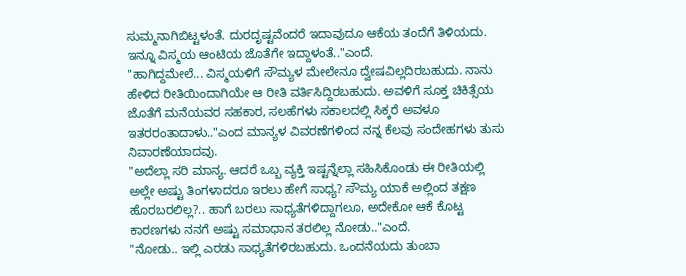ಸುಮ್ಮನಾಗಿಬಿಟ್ಟಳಂತೆ. ದುರದೃಷ್ಟವೆಂದರೆ ಇದಾವುದೂ ಆಕೆಯ ತಂದೆಗೆ ತಿಳಿಯದು. ಇನ್ನೂ ವಿಸ್ಮಯ ಆಂಟಿಯ ಜೊತೆಗೇ ಇದ್ದಾಳಂತೆ.."ಎಂದೆ.
"ಹಾಗಿದ್ದಮೇಲೆ... ವಿಸ್ಮಯಳಿಗೆ ಸೌಮ್ಯಳ ಮೇಲೇನೂ ದ್ವೇಷವಿಲ್ಲದಿರಬಹುದು. ನಾನು ಹೇಳಿದ ರೀತಿಯಿಂದಾಗಿಯೇ ಆ ರೀತಿ ವರ್ತಿಸಿದ್ದಿರಬಹುದು. ಅವಳಿಗೆ ಸೂಕ್ತ ಚಿಕಿತ್ಸೆಯ ಜೊತೆಗೆ ಮನೆಯವರ ಸಹಕಾರ, ಸಲಹೆಗಳು ಸಕಾಲದಲ್ಲಿ ಸಿಕ್ಕರೆ ಅವಳೂ ಇತರರಂತಾದಾಳು.."ಎಂದ ಮಾನ್ಯಳ ವಿವರಣೆಗಳಿಂದ ನನ್ನ ಕೆಲವು ಸಂದೇಹಗಳು ತುಸು ನಿವಾರಣೆಯಾದವು.
"ಅದೆಲ್ಲಾ ಸರಿ ಮಾನ್ಯ. ಆದರೆ ಒಬ್ಬ ವ್ಯಕ್ತಿ ಇಷ್ಟನ್ನೆಲ್ಲಾ ಸಹಿಸಿಕೊಂಡು ಈ ರೀತಿಯಲ್ಲಿ ಅಲ್ಲೇ ಅಷ್ಟು ತಿಂಗಳಾದರೂ ಇರಲು ಹೇಗೆ ಸಾಧ್ಯ? ಸೌಮ್ಯ ಯಾಕೆ ಅಲ್ಲಿಂದ ತಕ್ಷಣ ಹೊರಬರಲಿಲ್ಲ?.. ಹಾಗೆ ಬರಲು ಸಾಧ್ಯತೆಗಳಿದ್ದಾಗಲೂ, ಅದೇಕೋ ಆಕೆ ಕೊಟ್ಟ ಕಾರಣಗಳು ನನಗೆ ಅಷ್ಟು ಸಮಾಧಾನ ತರಲಿಲ್ಲ ನೋಡು.."ಎಂದೆ.
"ನೋಡು.. ಇಲ್ಲಿ ಎರಡು ಸಾಧ್ಯತೆಗಳಿರಬಹುದು. ಒಂದನೆಯದು ತುಂಬಾ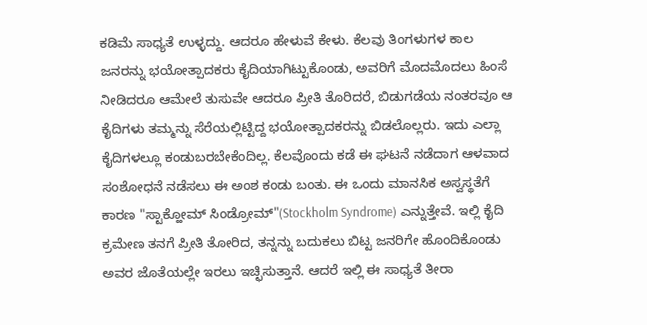ಕಡಿಮೆ ಸಾಧ್ಯತೆ ಉಳ್ಳದ್ದು. ಆದರೂ ಹೇಳುವೆ ಕೇಳು. ಕೆಲವು ತಿಂಗಳುಗಳ ಕಾಲ ಜನರನ್ನು ಭಯೋತ್ಪಾದಕರು ಕೈದಿಯಾಗಿಟ್ಟುಕೊಂಡು, ಅವರಿಗೆ ಮೊದಮೊದಲು ಹಿಂಸೆ ನೀಡಿದರೂ ಆಮೇಲೆ ತುಸುವೇ ಆದರೂ ಪ್ರೀತಿ ತೊರಿದರೆ, ಬಿಡುಗಡೆಯ ನಂತರವೂ ಆ ಕೈದಿಗಳು ತಮ್ಮನ್ನು ಸೆರೆಯಲ್ಲಿಟ್ಟಿದ್ದ ಭಯೋತ್ಪಾದಕರನ್ನು ಬಿಡಲೊಲ್ಲರು. ಇದು ಎಲ್ಲಾ ಕೈದಿಗಳಲ್ಲೂ ಕಂಡುಬರಬೇಕೆಂದಿಲ್ಲ. ಕೆಲವೊಂದು ಕಡೆ ಈ ಘಟನೆ ನಡೆದಾಗ ಆಳವಾದ ಸಂಶೋಧನೆ ನಡೆಸಲು ಈ ಅಂಶ ಕಂಡು ಬಂತು. ಈ ಒಂದು ಮಾನಸಿಕ ಅಸ್ವಸ್ಥತೆಗೆ ಕಾರಣ "ಸ್ಟಾಕ್ಹೋಮ್ ಸಿಂಡ್ರೋಮ್"(Stockholm Syndrome) ಎನ್ನುತ್ತೇವೆ. ಇಲ್ಲಿ ಕೈದಿ ಕ್ರಮೇಣ ತನಗೆ ಪ್ರೀತಿ ತೋರಿದ, ತನ್ನನ್ನು ಬದುಕಲು ಬಿಟ್ಟ ಜನರಿಗೇ ಹೊಂದಿಕೊಂಡು ಅವರ ಜೊತೆಯಲ್ಲೇ ಇರಲು ಇಚ್ಛಿಸುತ್ತಾನೆ. ಆದರೆ ಇಲ್ಲಿ ಈ ಸಾಧ್ಯತೆ ತೀರಾ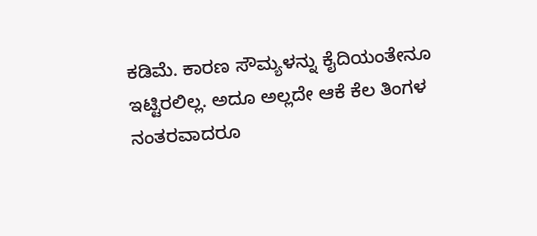ಕಡಿಮೆ. ಕಾರಣ ಸೌಮ್ಯಳನ್ನು ಕೈದಿಯಂತೇನೂ ಇಟ್ಟಿರಲಿಲ್ಲ. ಅದೂ ಅಲ್ಲದೇ ಆಕೆ ಕೆಲ ತಿಂಗಳ ನಂತರವಾದರೂ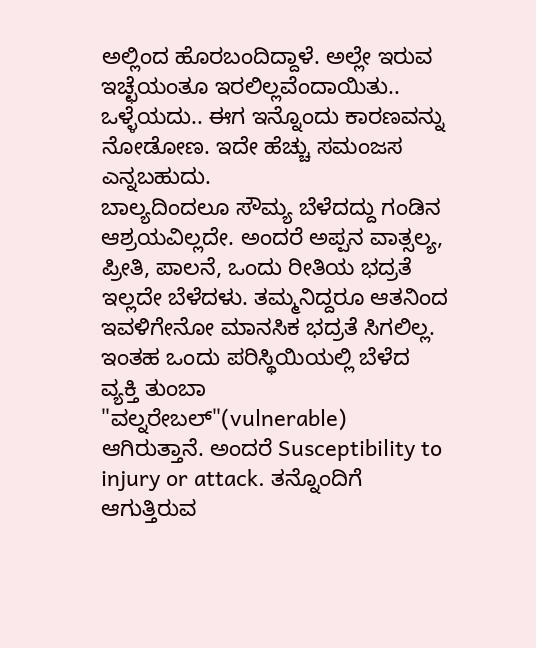ಅಲ್ಲಿಂದ ಹೊರಬಂದಿದ್ದಾಳೆ. ಅಲ್ಲೇ ಇರುವ ಇಚ್ಛೆಯಂತೂ ಇರಲಿಲ್ಲವೆಂದಾಯಿತು.. ಒಳ್ಳೆಯದು.. ಈಗ ಇನ್ನೊಂದು ಕಾರಣವನ್ನು ನೋಡೋಣ. ಇದೇ ಹೆಚ್ಚು ಸಮಂಜಸ ಎನ್ನಬಹುದು.
ಬಾಲ್ಯದಿಂದಲೂ ಸೌಮ್ಯ ಬೆಳೆದದ್ದು ಗಂಡಿನ ಆಶ್ರಯವಿಲ್ಲದೇ. ಅಂದರೆ ಅಪ್ಪನ ವಾತ್ಸಲ್ಯ, ಪ್ರೀತಿ, ಪಾಲನೆ, ಒಂದು ರೀತಿಯ ಭದ್ರತೆ ಇಲ್ಲದೇ ಬೆಳೆದಳು. ತಮ್ಮನಿದ್ದರೂ ಆತನಿಂದ ಇವಳಿಗೇನೋ ಮಾನಸಿಕ ಭದ್ರತೆ ಸಿಗಲಿಲ್ಲ. ಇಂತಹ ಒಂದು ಪರಿಸ್ಥಿಯಿಯಲ್ಲಿ ಬೆಳೆದ ವ್ಯಕ್ತಿ ತುಂಬಾ "ವಲ್ನರೇಬಲ್"(vulnerable) ಆಗಿರುತ್ತಾನೆ. ಅಂದರೆ Susceptibility to injury or attack. ತನ್ನೊಂದಿಗೆ ಆಗುತ್ತಿರುವ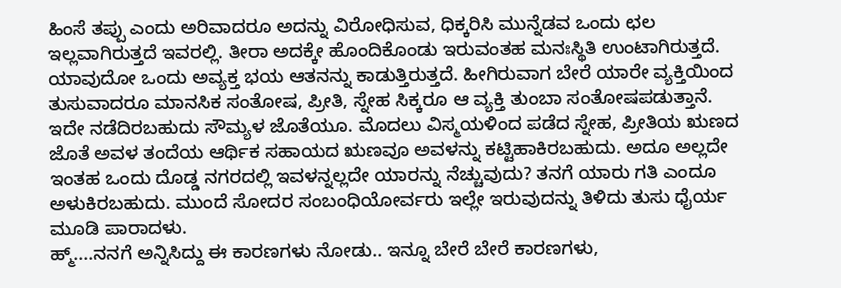ಹಿಂಸೆ ತಪ್ಪು ಎಂದು ಅರಿವಾದರೂ ಅದನ್ನು ವಿರೋಧಿಸುವ, ಧಿಕ್ಕರಿಸಿ ಮುನ್ನೆಡವ ಒಂದು ಛಲ ಇಲ್ಲವಾಗಿರುತ್ತದೆ ಇವರಲ್ಲಿ. ತೀರಾ ಅದಕ್ಕೇ ಹೊಂದಿಕೊಂಡು ಇರುವಂತಹ ಮನಃಸ್ಥಿತಿ ಉಂಟಾಗಿರುತ್ತದೆ. ಯಾವುದೋ ಒಂದು ಅವ್ಯಕ್ತ ಭಯ ಆತನನ್ನು ಕಾಡುತ್ತಿರುತ್ತದೆ. ಹೀಗಿರುವಾಗ ಬೇರೆ ಯಾರೇ ವ್ಯಕ್ತಿಯಿಂದ ತುಸುವಾದರೂ ಮಾನಸಿಕ ಸಂತೋಷ, ಪ್ರೀತಿ, ಸ್ನೇಹ ಸಿಕ್ಕರೂ ಆ ವ್ಯಕ್ತಿ ತುಂಬಾ ಸಂತೋಷಪಡುತ್ತಾನೆ. ಇದೇ ನಡೆದಿರಬಹುದು ಸೌಮ್ಯಳ ಜೊತೆಯೂ. ಮೊದಲು ವಿಸ್ಮಯಳಿಂದ ಪಡೆದ ಸ್ನೇಹ, ಪ್ರೀತಿಯ ಋಣದ ಜೊತೆ ಅವಳ ತಂದೆಯ ಆರ್ಥಿಕ ಸಹಾಯದ ಋಣವೂ ಅವಳನ್ನು ಕಟ್ಟಿಹಾಕಿರಬಹುದು. ಅದೂ ಅಲ್ಲದೇ ಇಂತಹ ಒಂದು ದೊಡ್ಡ ನಗರದಲ್ಲಿ ಇವಳನ್ನಲ್ಲದೇ ಯಾರನ್ನು ನೆಚ್ಚುವುದು? ತನಗೆ ಯಾರು ಗತಿ ಎಂದೂ ಅಳುಕಿರಬಹುದು. ಮುಂದೆ ಸೋದರ ಸಂಬಂಧಿಯೋರ್ವರು ಇಲ್ಲೇ ಇರುವುದನ್ನು ತಿಳಿದು ತುಸು ಧೈರ್ಯ ಮೂಡಿ ಪಾರಾದಳು.
ಹ್ಮ್....ನನಗೆ ಅನ್ನಿಸಿದ್ದು ಈ ಕಾರಣಗಳು ನೋಡು.. ಇನ್ನೂ ಬೇರೆ ಬೇರೆ ಕಾರಣಗಳು,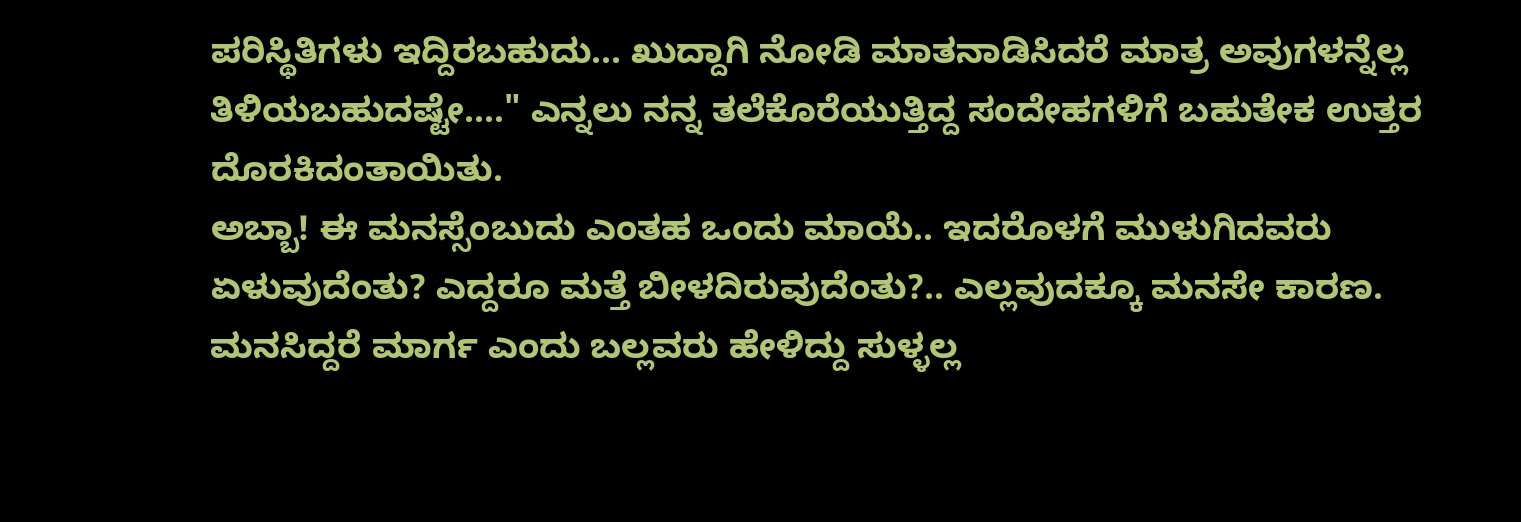ಪರಿಸ್ಥಿತಿಗಳು ಇದ್ದಿರಬಹುದು... ಖುದ್ದಾಗಿ ನೋಡಿ ಮಾತನಾಡಿಸಿದರೆ ಮಾತ್ರ ಅವುಗಳನ್ನೆಲ್ಲ ತಿಳಿಯಬಹುದಷ್ಟೇ...." ಎನ್ನಲು ನನ್ನ ತಲೆಕೊರೆಯುತ್ತಿದ್ದ ಸಂದೇಹಗಳಿಗೆ ಬಹುತೇಕ ಉತ್ತರ ದೊರಕಿದಂತಾಯಿತು.
ಅಬ್ಬಾ! ಈ ಮನಸ್ಸೆಂಬುದು ಎಂತಹ ಒಂದು ಮಾಯೆ.. ಇದರೊಳಗೆ ಮುಳುಗಿದವರು ಏಳುವುದೆಂತು? ಎದ್ದರೂ ಮತ್ತೆ ಬೀಳದಿರುವುದೆಂತು?.. ಎಲ್ಲವುದಕ್ಕೂ ಮನಸೇ ಕಾರಣ. ಮನಸಿದ್ದರೆ ಮಾರ್ಗ ಎಂದು ಬಲ್ಲವರು ಹೇಳಿದ್ದು ಸುಳ್ಳಲ್ಲ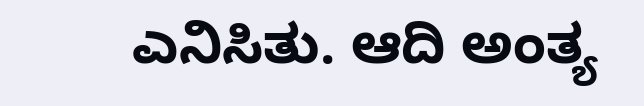ಎನಿಸಿತು. ಆದಿ ಅಂತ್ಯ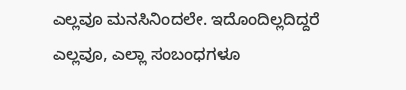ಎಲ್ಲವೂ ಮನಸಿನಿಂದಲೇ. ಇದೊಂದಿಲ್ಲದಿದ್ದರೆ ಎಲ್ಲವೂ, ಎಲ್ಲಾ ಸಂಬಂಧಗಳೂ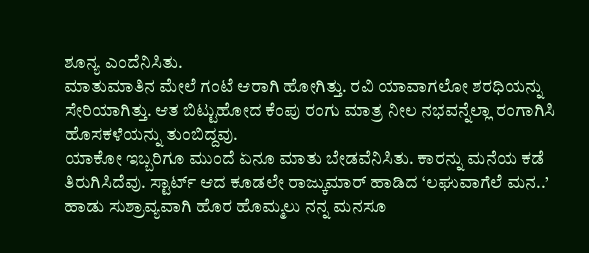ಶೂನ್ಯ ಎಂದೆನಿಸಿತು.
ಮಾತುಮಾತಿನ ಮೇಲೆ ಗಂಟೆ ಆರಾಗಿ ಹೋಗಿತ್ತು. ರವಿ ಯಾವಾಗಲೋ ಶರಧಿಯನ್ನು ಸೇರಿಯಾಗಿತ್ತು. ಆತ ಬಿಟ್ಟುಹೋದ ಕೆಂಪು ರಂಗು ಮಾತ್ರ ನೀಲ ನಭವನ್ನೆಲ್ಲಾ ರಂಗಾಗಿಸಿ ಹೊಸಕಳೆಯನ್ನು ತುಂಬಿದ್ದವು.
ಯಾಕೋ ಇಬ್ಬರಿಗೂ ಮುಂದೆ ಏನೂ ಮಾತು ಬೇಡವೆನಿಸಿತು. ಕಾರನ್ನು ಮನೆಯ ಕಡೆ ತಿರುಗಿಸಿದೆವು. ಸ್ಟಾರ್ಟ್ ಆದ ಕೂಡಲೇ ರಾಜ್ಕುಮಾರ್ ಹಾಡಿದ ‘ಲಘುವಾಗೆಲೆ ಮನ..’ ಹಾಡು ಸುಶ್ರಾವ್ಯವಾಗಿ ಹೊರ ಹೊಮ್ಮಲು ನನ್ನ ಮನಸೂ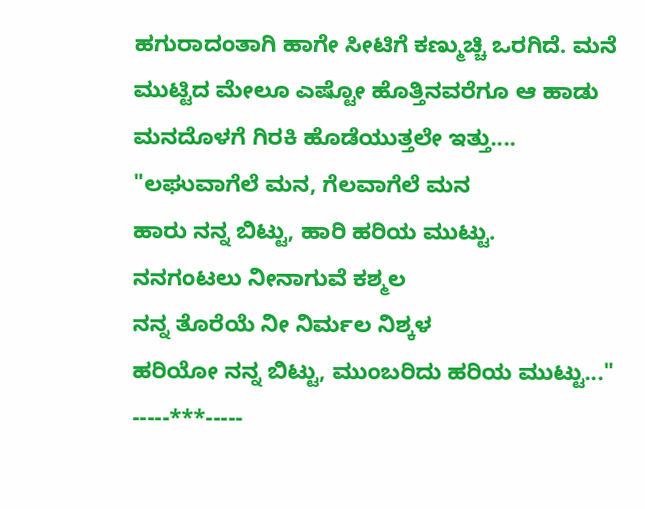ಹಗುರಾದಂತಾಗಿ ಹಾಗೇ ಸೀಟಿಗೆ ಕಣ್ಮುಚ್ಚಿ ಒರಗಿದೆ. ಮನೆ ಮುಟ್ಟಿದ ಮೇಲೂ ಎಷ್ಟೋ ಹೊತ್ತಿನವರೆಗೂ ಆ ಹಾಡು ಮನದೊಳಗೆ ಗಿರಕಿ ಹೊಡೆಯುತ್ತಲೇ ಇತ್ತು....
"ಲಘುವಾಗೆಲೆ ಮನ, ಗೆಲವಾಗೆಲೆ ಮನ
ಹಾರು ನನ್ನ ಬಿಟ್ಟು, ಹಾರಿ ಹರಿಯ ಮುಟ್ಟು.
ನನಗಂಟಲು ನೀನಾಗುವೆ ಕಶ್ಮಲ
ನನ್ನ ತೊರೆಯೆ ನೀ ನಿರ್ಮಲ ನಿಶ್ಕಳ
ಹರಿಯೋ ನನ್ನ ಬಿಟ್ಟು, ಮುಂಬರಿದು ಹರಿಯ ಮುಟ್ಟು..."
-----***-----